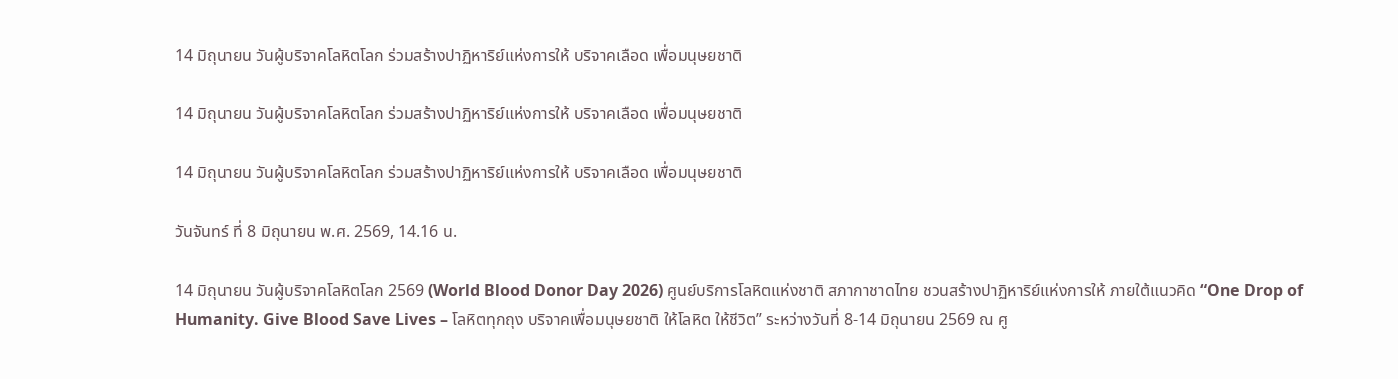14 มิถุนายน วันผู้บริจาคโลหิตโลก ร่วมสร้างปาฏิหาริย์แห่งการให้ บริจาคเลือด เพื่อมนุษยชาติ

14 มิถุนายน วันผู้บริจาคโลหิตโลก ร่วมสร้างปาฏิหาริย์แห่งการให้ บริจาคเลือด เพื่อมนุษยชาติ

14 มิถุนายน วันผู้บริจาคโลหิตโลก ร่วมสร้างปาฏิหาริย์แห่งการให้ บริจาคเลือด เพื่อมนุษยชาติ

วันจันทร์ ที่ 8 มิถุนายน พ.ศ. 2569, 14.16 น.

14 มิถุนายน วันผู้บริจาคโลหิตโลก 2569 (World Blood Donor Day 2026) ศูนย์บริการโลหิตแห่งชาติ สภากาชาดไทย ชวนสร้างปาฏิหาริย์แห่งการให้ ภายใต้แนวคิด “One Drop of Humanity. Give Blood Save Lives – โลหิตทุกถุง บริจาคเพื่อมนุษยชาติ ให้โลหิต ให้ชีวิต” ระหว่างวันที่ 8-14 มิถุนายน 2569 ณ ศู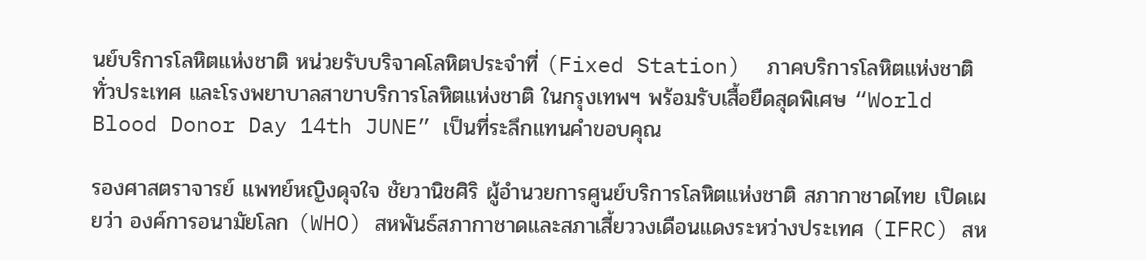นย์บริการโลหิตแห่งชาติ หน่วยรับบริจาคโลหิตประจำที่ (Fixed Station)  ภาคบริการโลหิตแห่งชาติ        ทั่วประเทศ และโรงพยาบาลสาขาบริการโลหิตแห่งชาติ ในกรุงเทพฯ พร้อมรับเสื้อยืดสุดพิเศษ “World Blood Donor Day 14th JUNE” เป็นที่ระลึกแทนคำขอบคุณ

รองศาสตราจารย์ แพทย์หญิงดุจใจ ชัยวานิชศิริ ผู้อำนวยการศูนย์บริการโลหิตแห่งชาติ สภากาชาดไทย เปิดเผยว่า องค์การอนามัยโลก (WHO) สหพันธ์สภากาชาดและสภาเสี้ยววงเดือนแดงระหว่างประเทศ (IFRC) สห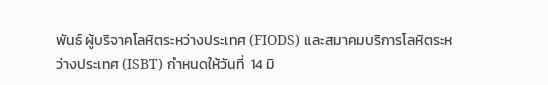พันธ์ ผู้บริจาคโลหิตระหว่างประเทศ (FIODS) และสมาคมบริการโลหิตระหว่างประเทศ (ISBT) กำหนดให้วันที่  14 มิ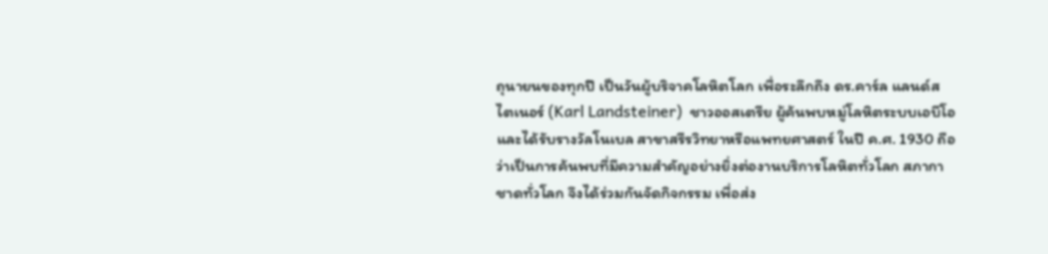ถุนายนของทุกปี เป็นวันผู้บริจาคโลหิตโลก เพื่อระลึกถึง ดร.คาร์ล แลนด์สไตเนอร์ (Karl Landsteiner)  ชาวออสเตรีย ผู้ค้นพบหมู่โลหิตระบบเอบีโอ และได้รับรางวัลโนเบล สาขาสรีรวิทยาหรือแพทยศาสตร์ ในปี ค.ศ. 1930 ถือว่าเป็นการค้นพบที่มีความสำคัญอย่างยิ่งต่องานบริการโลหิตทั่วโลก สภากาชาดทั่วโลก จึงได้ร่วมกันจัดกิจกรรม เพื่อส่ง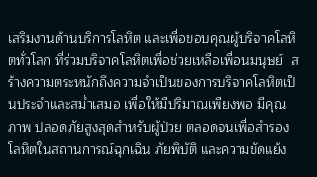เสริมงานด้านบริการโลหิต และเพื่อขอบคุณผู้บริจาคโลหิตทั่วโลก ที่ร่วมบริจาคโลหิตเพื่อช่วยเหลือเพื่อนมนุษย์  สร้างความตระหนักถึงความจำเป็นของการบริจาคโลหิตเป็นประจำและสม่ำเสมอ เพื่อให้มีปริมาณเพียงพอ มีคุณภาพ ปลอดภัยสูงสุดสำหรับผู้ป่วย ตลอดจนเพื่อสำรองโลหิตในสถานการณ์ฉุกเฉิน ภัยพิบัติ และความขัดแย้ง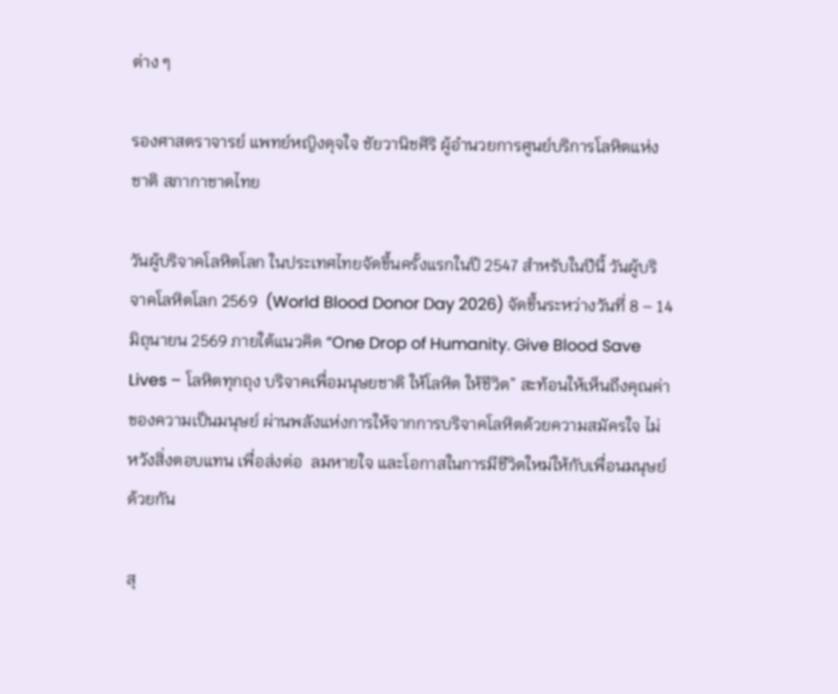ต่าง ๆ

รองศาสตราจารย์ แพทย์หญิงดุจใจ ชัยวานิชศิริ ผู้อำนวยการศูนย์บริการโลหิตแห่งชาติ สภากาชาดไทย

วันผู้บริจาคโลหิตโลก ในประเทศไทยจัดขึ้นครั้งแรกในปี 2547 สำหรับในปีนี้ วันผู้บริจาคโลหิตโลก 2569  (World Blood Donor Day 2026) จัดขึ้นระหว่างวันที่ 8 – 14 มิถุนายน 2569 ภายใต้แนวคิด “One Drop of Humanity. Give Blood Save Lives – โลหิตทุกถุง บริจาคเพื่อมนุษยชาติ ให้โลหิต ให้ชีวิต” สะท้อนให้เห็นถึงคุณค่าของความเป็นมนุษย์ ผ่านพลังแห่งการให้จากการบริจาคโลหิตด้วยความสมัครใจ ไม่หวังสิ่งตอบแทน เพื่อส่งต่อ  ลมหายใจ และโอกาสในการมีชีวิตใหม่ให้กับเพื่อนมนุษย์ด้วยกัน

สุ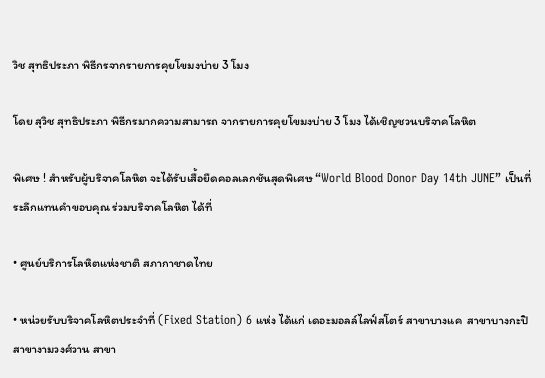วิช สุทธิประภา พิธีกรจากรายการคุยโขมงบ่าย 3 โมง

โดย สุวิช สุทธิประภา พิธีกรมากความสามารถ จากรายการคุยโขมงบ่าย 3 โมง ได้เชิญชวนบริจาคโลหิต

พิเศษ ! สำหรับผู้บริจาคโลหิต จะได้รับเสื้อยืดคอลเลกชันสุดพิเศษ “World Blood Donor Day 14th JUNE” เป็นที่ระลึกแทนคำขอบคุณ ร่วมบริจาคโลหิต ได้ที่

• ศูนย์บริการโลหิตแห่งชาติ สภากาชาดไทย

• หน่วยรับบริจาคโลหิตประจำที่ (Fixed Station) 6 แห่ง ได้แก่ เดอะมอลล์ไลฟ์สโตร์ สาขาบางแค  สาขาบางกะปิ สาขางามวงศ์วาน สาขา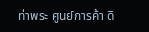ท่าพระ ศูนย์การค้า ดิ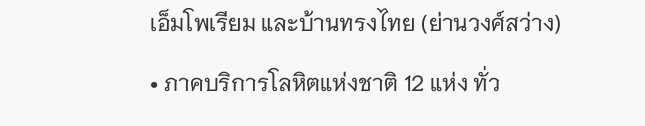เอ็มโพเรียม และบ้านทรงไทย (ย่านวงศ์สว่าง)

• ภาคบริการโลหิตแห่งชาติ 12 แห่ง ทั่ว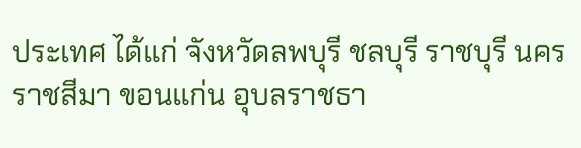ประเทศ ได้แก่ จังหวัดลพบุรี ชลบุรี ราชบุรี นครราชสีมา ขอนแก่น อุบลราชธา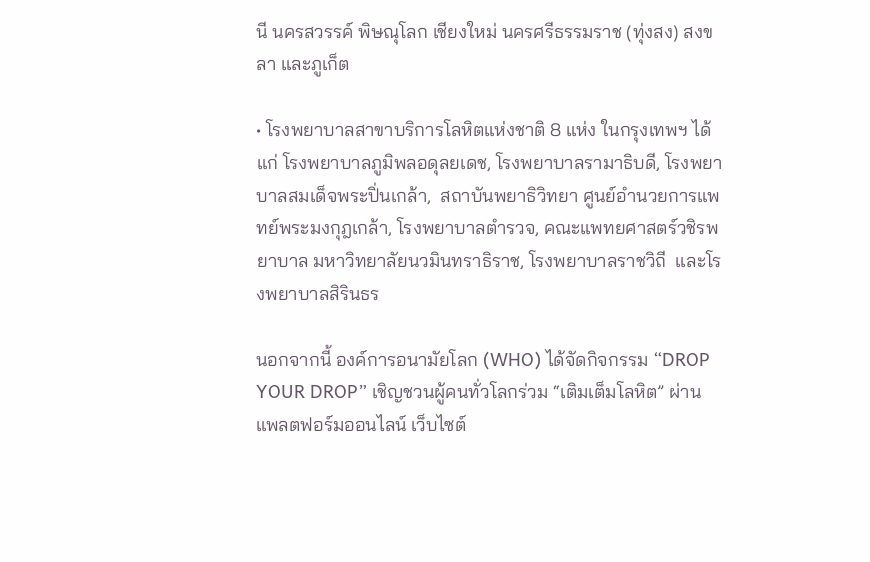นี นครสวรรค์ พิษณุโลก เชียงใหม่ นครศรีธรรมราช (ทุ่งสง) สงขลา และภูเก็ต

• โรงพยาบาลสาขาบริการโลหิตแห่งชาติ 8 แห่ง ในกรุงเทพฯ ได้แก่ โรงพยาบาลภูมิพลอดุลยเดช, โรงพยาบาลรามาธิบดี, โรงพยาบาลสมเด็จพระปิ่นเกล้า,  สถาบันพยาธิวิทยา ศูนย์อำนวยการแพทย์พระมงกุฎเกล้า, โรงพยาบาลตำรวจ, คณะแพทยศาสตร์วชิรพยาบาล มหาวิทยาลัยนวมินทราธิราช, โรงพยาบาลราชวิถี  และโรงพยาบาลสิรินธร

นอกจากนี้ องค์การอนามัยโลก (WHO) ได้จัดกิจกรรม “DROP YOUR DROP” เชิญชวนผู้คนทั่วโลกร่วม “เติมเต็มโลหิต” ผ่านแพลตฟอร์มออนไลน์ เว็บไซต์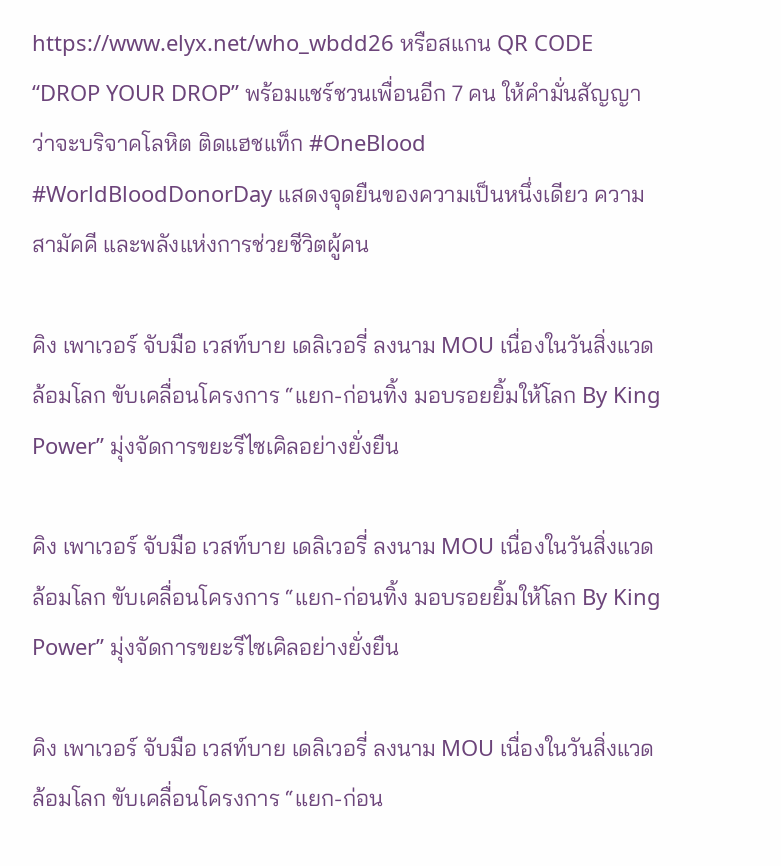https://www.elyx.net/who_wbdd26 หรือสแกน QR CODE  “DROP YOUR DROP” พร้อมแชร์ชวนเพื่อนอีก 7 คน ให้คำมั่นสัญญาว่าจะบริจาคโลหิต ติดแฮชแท็ก #OneBlood #WorldBloodDonorDay แสดงจุดยืนของความเป็นหนึ่งเดียว ความสามัคคี และพลังแห่งการช่วยชีวิตผู้คน

คิง เพาเวอร์ จับมือ เวสท์บาย เดลิเวอรี่ ลงนาม MOU เนื่องในวันสิ่งแวดล้อมโลก ขับเคลื่อนโครงการ “แยก-ก่อนทิ้ง มอบรอยยิ้มให้โลก By King Power” มุ่งจัดการขยะรีไซเคิลอย่างยั่งยืน

คิง เพาเวอร์ จับมือ เวสท์บาย เดลิเวอรี่ ลงนาม MOU เนื่องในวันสิ่งแวดล้อมโลก ขับเคลื่อนโครงการ “แยก-ก่อนทิ้ง มอบรอยยิ้มให้โลก By King Power” มุ่งจัดการขยะรีไซเคิลอย่างยั่งยืน

คิง เพาเวอร์ จับมือ เวสท์บาย เดลิเวอรี่ ลงนาม MOU เนื่องในวันสิ่งแวดล้อมโลก ขับเคลื่อนโครงการ “แยก-ก่อน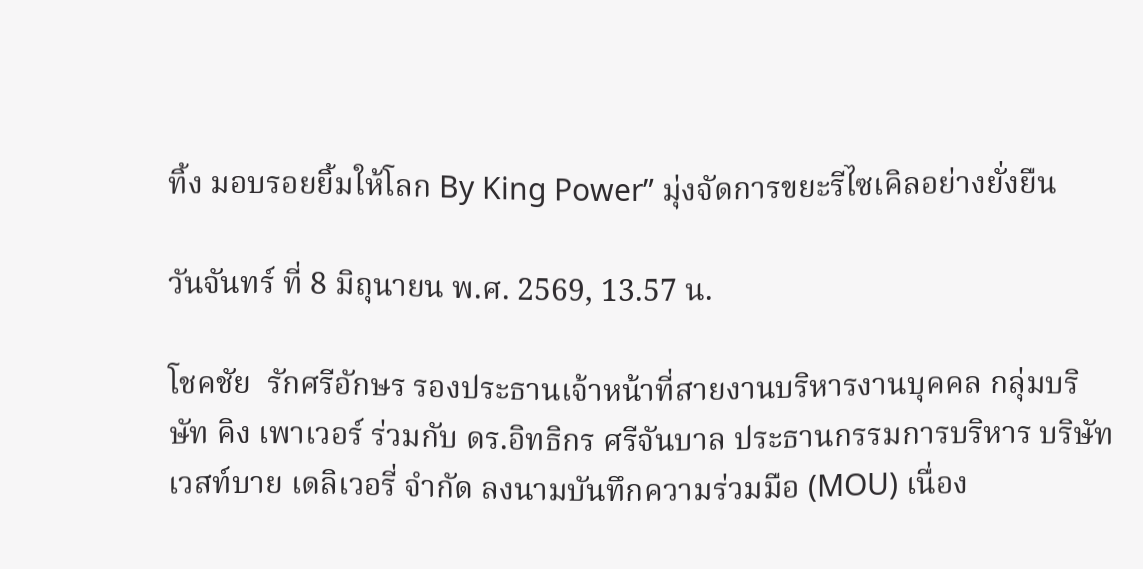ทิ้ง มอบรอยยิ้มให้โลก By King Power” มุ่งจัดการขยะรีไซเคิลอย่างยั่งยืน

วันจันทร์ ที่ 8 มิถุนายน พ.ศ. 2569, 13.57 น.

โชคชัย  รักศรีอักษร รองประธานเจ้าหน้าที่สายงานบริหารงานบุคคล กลุ่มบริษัท คิง เพาเวอร์ ร่วมกับ ดร.อิทธิกร ศรีจันบาล ประธานกรรมการบริหาร บริษัท เวสท์บาย เดลิเวอรี่ จำกัด ลงนามบันทึกความร่วมมือ (MOU) เนื่อง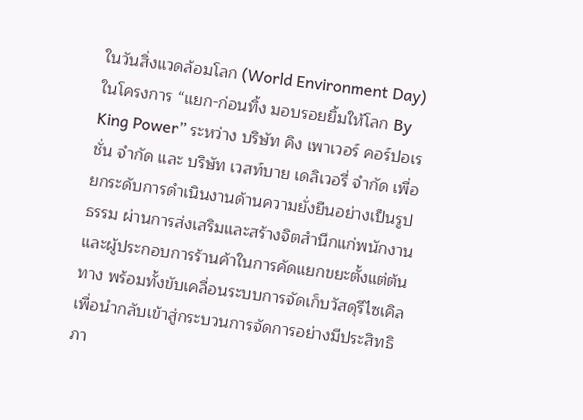ในวันสิ่งแวดล้อมโลก (World Environment Day) ในโครงการ “แยก-ก่อนทิ้ง มอบรอยยิ้มให้โลก By King Power” ระหว่าง บริษัท คิง เพาเวอร์ คอร์ปอเรชั่น จำกัด และ บริษัท เวสท์บาย เดลิเวอรี่ จำกัด เพื่อยกระดับการดำเนินงานด้านความยั่งยืนอย่างเป็นรูปธรรม ผ่านการส่งเสริมและสร้างจิตสำนึกแก่พนักงาน และผู้ประกอบการร้านค้าในการคัดแยกขยะตั้งแต่ต้นทาง พร้อมทั้งขับเคลื่อนระบบการจัดเก็บวัสดุรีไซเคิล เพื่อนำกลับเข้าสู่กระบวนการจัดการอย่างมีประสิทธิภา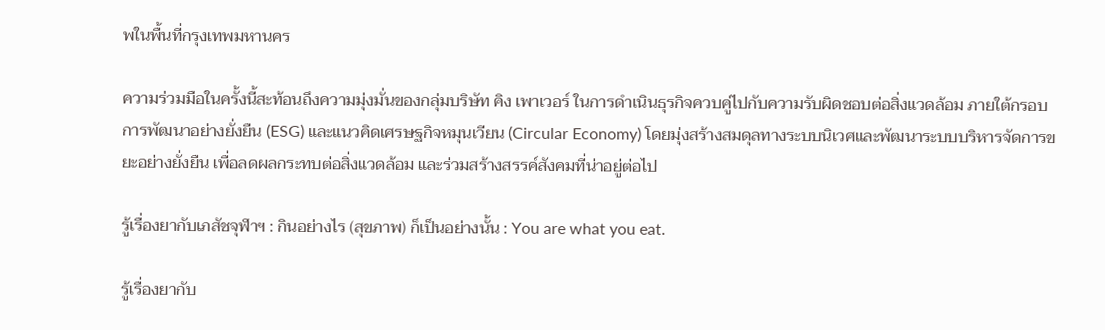พในพื้นที่กรุงเทพมหานคร

ความร่วมมือในครั้งนี้สะท้อนถึงความมุ่งมั่นของกลุ่มบริษัท คิง เพาเวอร์ ในการดำเนินธุรกิจควบคู่ไปกับความรับผิดชอบต่อสิ่งแวดล้อม ภายใต้กรอบการพัฒนาอย่างยั่งยืน (ESG) และแนวคิดเศรษฐกิจหมุนเวียน (Circular Economy) โดยมุ่งสร้างสมดุลทางระบบนิเวศและพัฒนาระบบบริหารจัดการขยะอย่างยั่งยืน เพื่อลดผลกระทบต่อสิ่งแวดล้อม และร่วมสร้างสรรค์สังคมที่น่าอยู่ต่อไป

รู้เรื่องยากับเภสัชจุฬาฯ : กินอย่างไร (สุขภาพ) ก็เป็นอย่างนั้น : You are what you eat.

รู้เรื่องยากับ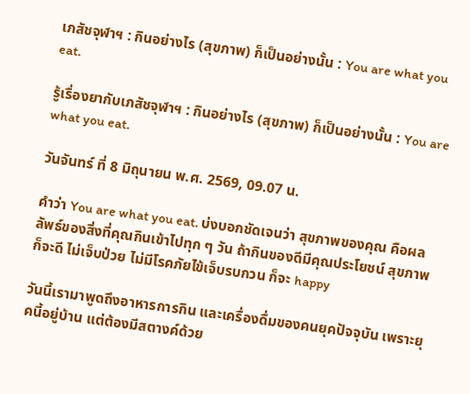เภสัชจุฬาฯ : กินอย่างไร (สุขภาพ) ก็เป็นอย่างนั้น : You are what you eat.

รู้เรื่องยากับเภสัชจุฬาฯ : กินอย่างไร (สุขภาพ) ก็เป็นอย่างนั้น : You are what you eat.

วันจันทร์ ที่ 8 มิถุนายน พ.ศ. 2569, 09.07 น.

คำว่า You are what you eat. บ่งบอกชัดเจนว่า สุขภาพของคุณ คือผลลัพธ์ของสิ่งที่คุณกินเข้าไปทุก ๆ วัน ถ้ากินของดีมีคุณประโยชน์ สุขภาพก็จะดี ไม่เจ็บป่วย ไม่มีโรคภัยไข้เจ็บรบกวน ก็จะ happy

วันนี้เรามาพูดถึงอาหารการกิน และเครื่องดื่มของคนยุคปัจจุบัน เพราะยุคนี้อยู่บ้าน แต่ต้องมีสตางค์ด้วย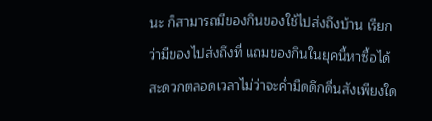นะ ก็สามารถมีของกินของใช้ไปส่งถึงบ้าน เรียกว่ามีของไปส่งถึงที่ แถมของกินในยุคนี้หาซื้อได้สะดวกตลอดเวลาไม่ว่าจะค่ำมืดดึกดื่นสังเพียงใด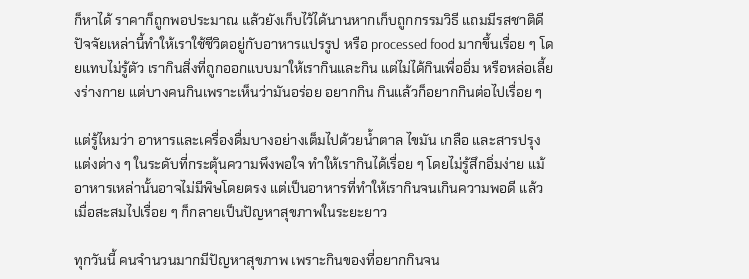ก็หาได้ ราคาก็ถูกพอประมาณ แล้วยังเก็บไว้ได้นานหากเก็บถูกกรรมวิธี แถมมีรสชาติดี ปัจจัยเหล่านี้ทำให้เราใช้ชีวิตอยู่กับอาหารแปรรูป หรือ processed food มากขึ้นเรื่อย ๆ โดยแทบไม่รู้ตัว เรากินสิ่งที่ถูกออกแบบมาให้เรากินและกิน แต่ไม่ได้กินเพื่ออิ่ม หรือหล่อเลี้ยงร่างกาย แต่บางคนกินเพราะเห็นว่ามันอร่อย อยากกิน กินแล้วก็อยากกินต่อไปเรื่อย ๆ

แต่รู้ไหมว่า อาหารและเครื่องดื่มบางอย่างเต็มไปด้วยน้ำตาล ไขมัน เกลือ และสารปรุงแต่งต่าง ๆ ในระดับที่กระตุ้นความพึงพอใจ ทำให้เรากินได้เรื่อย ๆ โดยไม่รู้สึกอิ่มง่าย แม้อาหารเหล่านั้นอาจไม่มีพิษโดยตรง แต่เป็นอาหารที่ทำให้เรากินจนเกินความพอดี แล้วเมื่อสะสมไปเรื่อย ๆ ก็กลายเป็นปัญหาสุขภาพในระยะยาว

ทุกวันนี้ คนจำนวนมากมีปัญหาสุขภาพ เพราะกินของที่อยากกินจน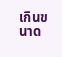เกินขนาด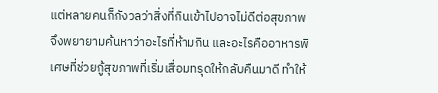แต่หลายคนก็กังวลว่าสิ่งที่กินเข้าไปอาจไม่ดีต่อสุขภาพ จึงพยายามค้นหาว่าอะไรที่ห้ามกิน และอะไรคืออาหารพิเศษที่ช่วยกู้สุขภาพที่เริ่มเสื่อมทรุดให้กลับคืนมาดี ทำให้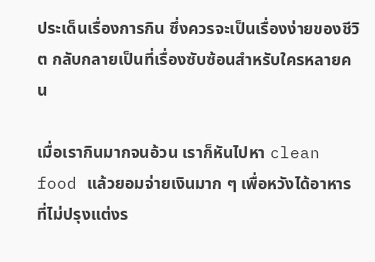ประเด็นเรื่องการกิน ซึ่งควรจะเป็นเรื่องง่ายของชีวิต กลับกลายเป็นที่เรื่องซับซ้อนสำหรับใครหลายคน

เมื่อเรากินมากจนอ้วน เราก็หันไปหา clean food แล้วยอมจ่ายเงินมาก ๆ เพื่อหวังได้อาหารที่ไม่ปรุงแต่งร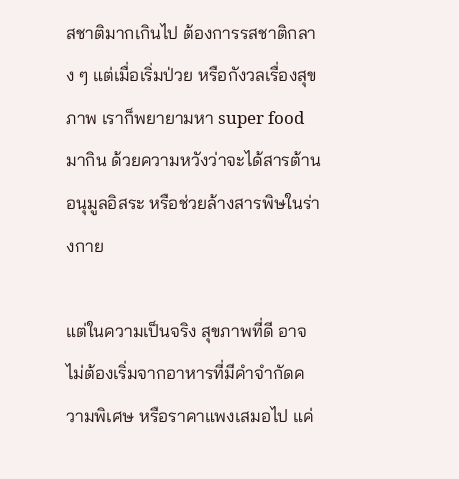สชาติมากเกินไป ต้องการรสชาติกลาง ๆ แต่เมื่อเริ่มป่วย หรือกังวลเรื่องสุขภาพ เราก็พยายามหา super food มากิน ด้วยความหวังว่าจะได้สารต้านอนุมูลอิสระ หรือช่วยล้างสารพิษในร่างกาย

แต่ในความเป็นจริง สุขภาพที่ดี อาจไม่ต้องเริ่มจากอาหารที่มีคำจำกัดความพิเศษ หรือราคาแพงเสมอไป แค่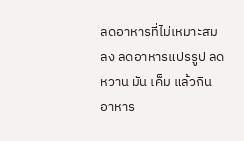ลดอาหารที่ไม่เหมาะสมลง ลดอาหารแปรรูป ลดหวาน มัน เค็ม แล้วกินอาหาร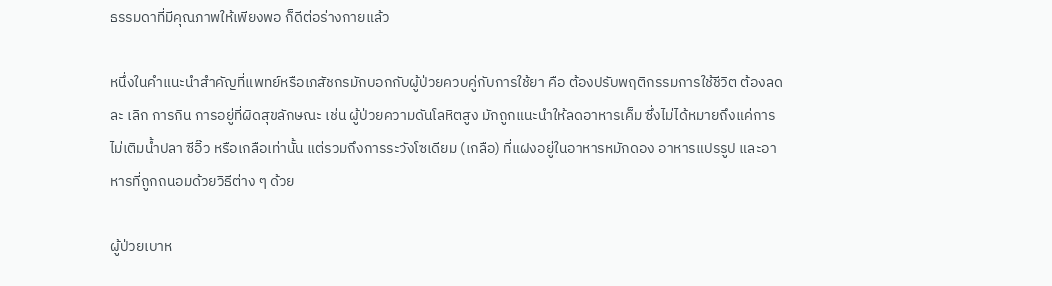ธรรมดาที่มีคุณภาพให้เพียงพอ ก็ดีต่อร่างกายแล้ว

หนึ่งในคำแนะนำสำคัญที่แพทย์หรือเภสัชกรมักบอกกับผู้ป่วยควบคู่กับการใช้ยา คือ ต้องปรับพฤติกรรมการใช้ชีวิต ต้องลด ละ เลิก การกิน การอยู่ที่ผิดสุขลักษณะ เช่น ผู้ป่วยความดันโลหิตสูง มักถูกแนะนำให้ลดอาหารเค็ม ซึ่งไม่ได้หมายถึงแค่การไม่เติมน้ำปลา ซีอิ๊ว หรือเกลือเท่านั้น แต่รวมถึงการระวังโซเดียม (เกลือ) ที่แฝงอยู่ในอาหารหมักดอง อาหารแปรรูป และอาหารที่ถูกถนอมด้วยวิธีต่าง ๆ ด้วย

ผู้ป่วยเบาห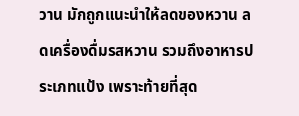วาน มักถูกแนะนำให้ลดของหวาน ลดเครื่องดื่มรสหวาน รวมถึงอาหารประเภทแป้ง เพราะท้ายที่สุด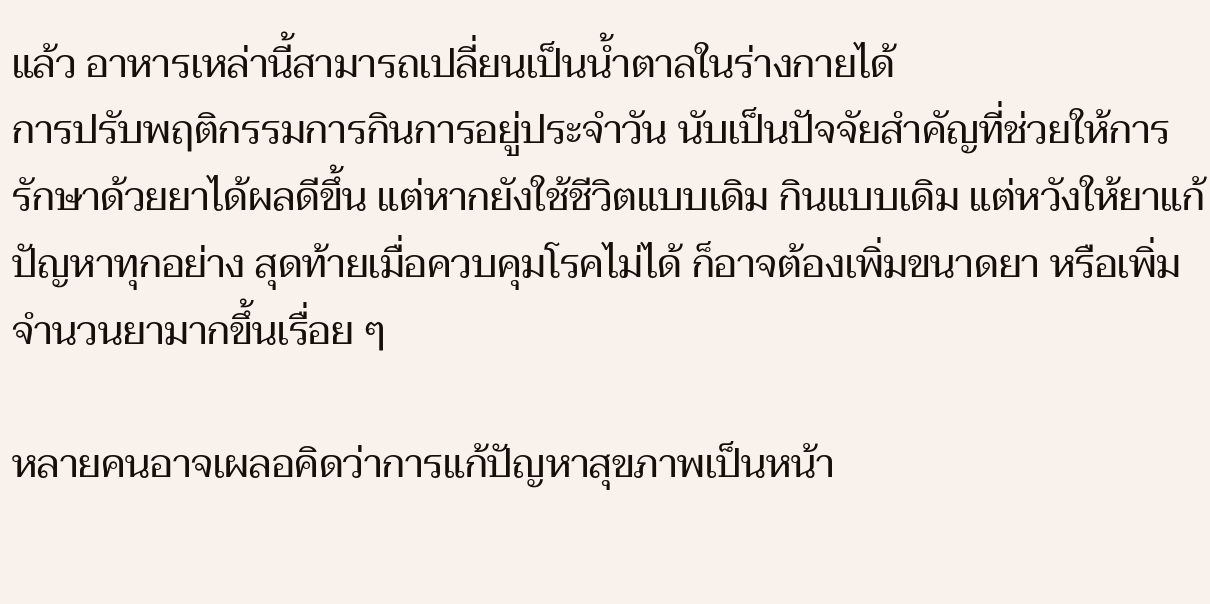แล้ว อาหารเหล่านี้สามารถเปลี่ยนเป็นน้ำตาลในร่างกายได้
การปรับพฤติกรรมการกินการอยู่ประจำวัน นับเป็นปัจจัยสำคัญที่ช่วยให้การรักษาด้วยยาได้ผลดีขึ้น แต่หากยังใช้ชีวิตแบบเดิม กินแบบเดิม แต่หวังให้ยาแก้ปัญหาทุกอย่าง สุดท้ายเมื่อควบคุมโรคไม่ได้ ก็อาจต้องเพิ่มขนาดยา หรือเพิ่มจำนวนยามากขึ้นเรื่อย ๆ

หลายคนอาจเผลอคิดว่าการแก้ปัญหาสุขภาพเป็นหน้า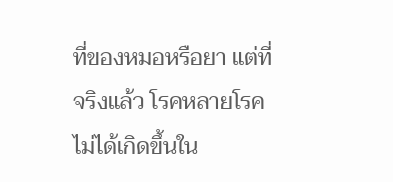ที่ของหมอหรือยา แต่ที่จริงแล้ว โรคหลายโรคไม่ได้เกิดขึ้นใน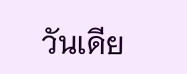วันเดีย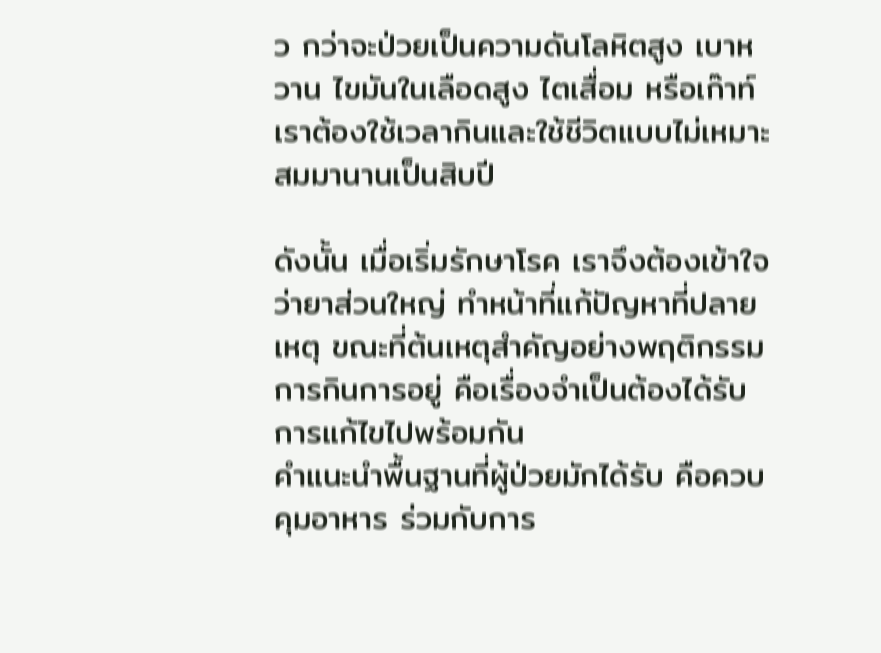ว กว่าจะป่วยเป็นความดันโลหิตสูง เบาหวาน ไขมันในเลือดสูง ไตเสื่อม หรือเก๊าท์ เราต้องใช้เวลากินและใช้ชีวิตแบบไม่เหมาะสมมานานเป็นสิบปี

ดังนั้น เมื่อเริ่มรักษาโรค เราจึงต้องเข้าใจว่ายาส่วนใหญ่ ทำหน้าที่แก้ปัญหาที่ปลายเหตุ ขณะที่ต้นเหตุสำคัญอย่างพฤติกรรมการกินการอยู่ คือเรื่องจำเป็นต้องได้รับการแก้ไขไปพร้อมกัน
คำแนะนำพื้นฐานที่ผู้ป่วยมักได้รับ คือควบคุมอาหาร ร่วมกับการ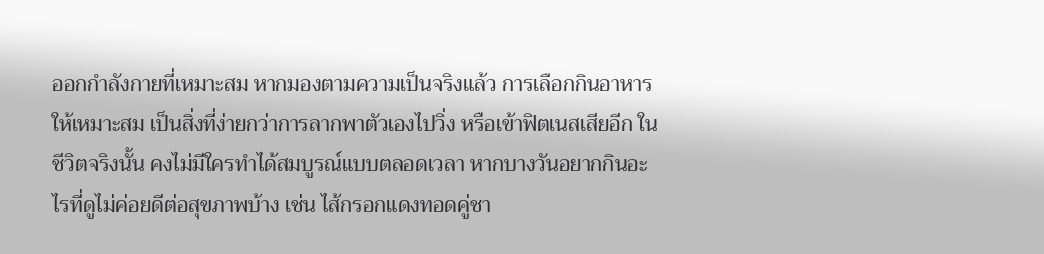ออกกำลังกายที่เหมาะสม หากมองตามความเป็นจริงแล้ว การเลือกกินอาหารให้เหมาะสม เป็นสิ่งที่ง่ายกว่าการลากพาตัวเองไปวิ่ง หรือเข้าฟิตเนสเสียอีก ในชีวิตจริงนั้น คงไม่มีใครทำได้สมบูรณ์แบบตลอดเวลา หากบางวันอยากกินอะไรที่ดูไม่ค่อยดีต่อสุขภาพบ้าง เช่น ไส้กรอกแดงทอดคู่ชา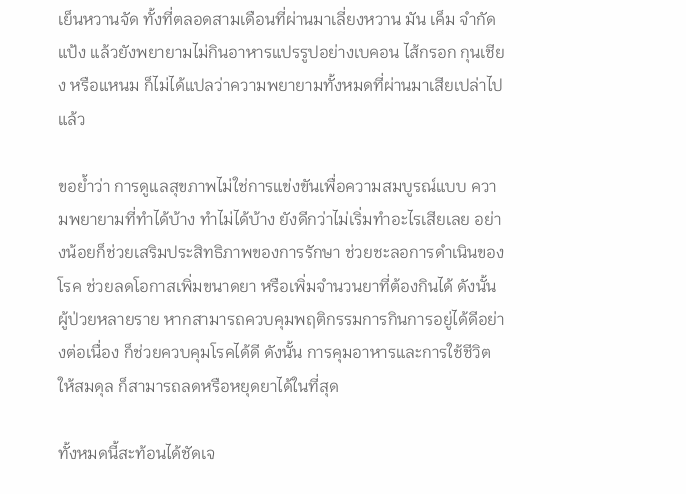เย็นหวานจัด ทั้งที่ตลอดสามเดือนที่ผ่านมาเลี่ยงหวาน มัน เค็ม จำกัดแป้ง แล้วยังพยายามไม่กินอาหารแปรรูปอย่างเบคอน ไส้กรอก กุนเชียง หรือแหนม ก็ไม่ได้แปลว่าความพยายามทั้งหมดที่ผ่านมาเสียเปล่าไปแล้ว

ขอย้ำว่า การดูแลสุขภาพไม่ใช่การแข่งขันเพื่อความสมบูรณ์แบบ ความพยายามที่ทำได้บ้าง ทำไม่ได้บ้าง ยังดีกว่าไม่เริ่มทำอะไรเสียเลย อย่างน้อยก็ช่วยเสริมประสิทธิภาพของการรักษา ช่วยชะลอการดำเนินของโรค ช่วยลดโอกาสเพิ่มขนาดยา หรือเพิ่มจำนวนยาที่ต้องกินได้ ดังนั้น ผู้ป่วยหลายราย หากสามารถควบคุมพฤติกรรมการกินการอยู่ได้ดีอย่างต่อเนื่อง ก็ช่วยควบคุมโรคได้ดี ดังนั้น การคุมอาหารและการใช้ชีวิตให้สมดุล ก็สามารถลดหรือหยุดยาได้ในที่สุด

ทั้งหมดนี้สะท้อนได้ชัดเจ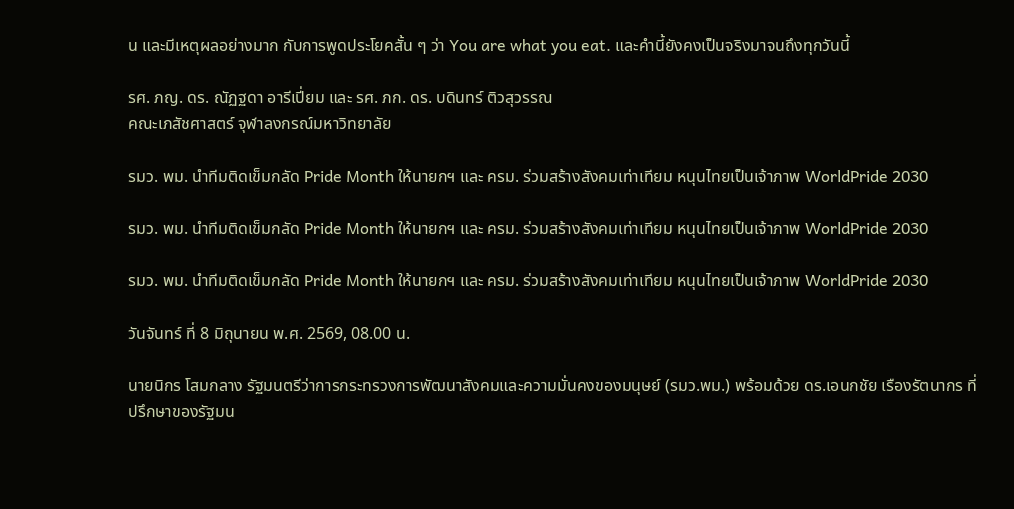น และมีเหตุผลอย่างมาก กับการพูดประโยคสั้น ๆ ว่า You are what you eat. และคำนี้ยังคงเป็นจริงมาจนถึงทุกวันนี้

รศ. ภญ. ดร. ณัฏฐดา อารีเปี่ยม และ รศ. ภก. ดร. บดินทร์ ติวสุวรรณ
คณะเภสัชศาสตร์ จุฬาลงกรณ์มหาวิทยาลัย

รมว. พม. นำทีมติดเข็มกลัด Pride Month ให้นายกฯ และ ครม. ร่วมสร้างสังคมเท่าเทียม หนุนไทยเป็นเจ้าภาพ WorldPride 2030

รมว. พม. นำทีมติดเข็มกลัด Pride Month ให้นายกฯ และ ครม. ร่วมสร้างสังคมเท่าเทียม หนุนไทยเป็นเจ้าภาพ WorldPride 2030

รมว. พม. นำทีมติดเข็มกลัด Pride Month ให้นายกฯ และ ครม. ร่วมสร้างสังคมเท่าเทียม หนุนไทยเป็นเจ้าภาพ WorldPride 2030

วันจันทร์ ที่ 8 มิถุนายน พ.ศ. 2569, 08.00 น.

นายนิกร โสมกลาง รัฐมนตรีว่าการกระทรวงการพัฒนาสังคมและความมั่นคงของมนุษย์ (รมว.พม.) พร้อมด้วย ดร.เอนกชัย เรืองรัตนากร ที่ปรึกษาของรัฐมน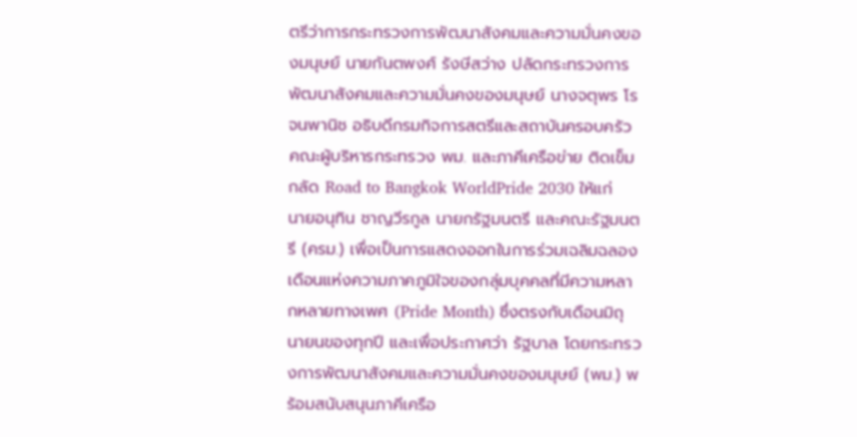ตรีว่าการกระทรวงการพัฒนาสังคมและความมั่นคงของมนุษย์ นายกันตพงศ์ รังษีสว่าง ปลัดกระทรวงการพัฒนาสังคมและความมั่นคงของมนุษย์ นางจตุพร โรจนพานิช อธิบดีกรมกิจการสตรีและสถาบันครอบครัว  คณะผู้บริหารกระทรวง พม. และภาคีเครือข่าย ติดเข็มกลัด Road to Bangkok WorldPride 2030 ให้แก่ นายอนุทิน ชาญวีรกูล นายกรัฐมนตรี และคณะรัฐมนตรี (ครม.) เพื่อเป็นการแสดงออกในการร่วมเฉลิมฉลองเดือนแห่งความภาคภูมิใจของกลุ่มบุคคลที่มีความหลากหลายทางเพศ (Pride Month) ซึ่งตรงกับเดือนมิถุนายนของทุกปี และเพื่อประกาศว่า รัฐบาล โดยกระทรวงการพัฒนาสังคมและความมั่นคงของมนุษย์ (พม.) พร้อมสนับสนุนภาคีเครือ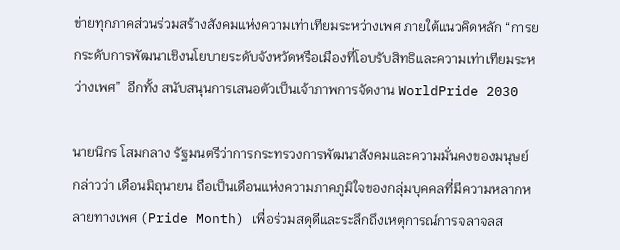ข่ายทุกภาคส่วนร่วมสร้างสังคมแห่งความเท่าเทียมระหว่างเพศ ภายใต้แนวคิดหลัก “การยกระดับการพัฒนาเชิงนโยบายระดับจังหวัดหรือเมืองที่โอบรับสิทธิและความเท่าเทียมระหว่างเพศ”  อีกทั้ง สนับสนุนการเสนอตัวเป็นเจ้าภาพการจัดงาน WorldPride 2030

นายนิกร โสมกลาง รัฐมนตรีว่าการกระทรวงการพัฒนาสังคมและความมั่นคงของมนุษย์ กล่าวว่า เดือนมิถุนายน ถือเป็นเดือนแห่งความภาคภูมิใจของกลุ่มบุคคลที่มีความหลากหลายทางเพศ (Pride Month) เพื่อร่วมสดุดีและระลึกถึงเหตุการณ์การจลาจลส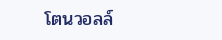โตนวอลล์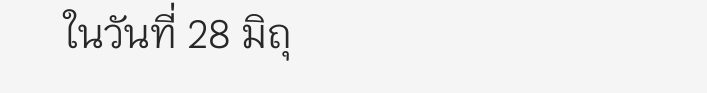ในวันที่ 28 มิถุ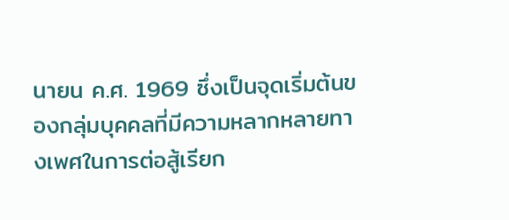นายน ค.ศ. 1969 ซึ่งเป็นจุดเริ่มต้นของกลุ่มบุคคลที่มีความหลากหลายทางเพศในการต่อสู้เรียก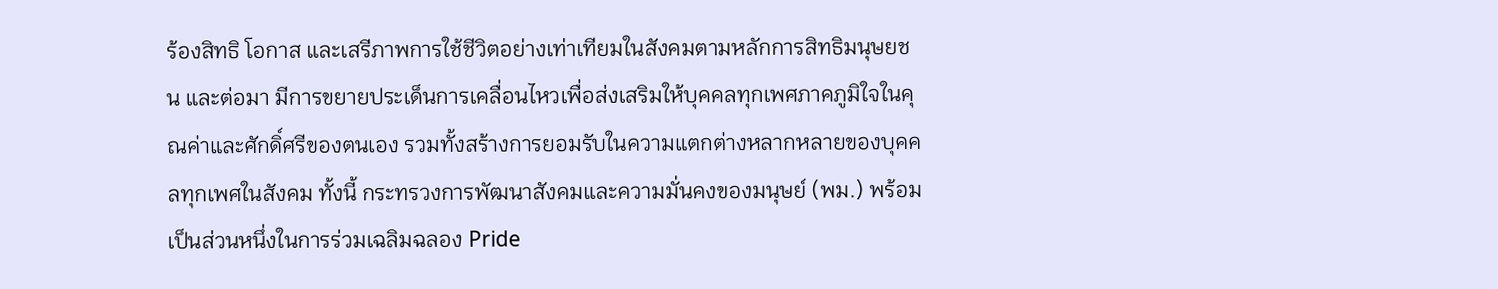ร้องสิทธิ โอกาส และเสรีภาพการใช้ชีวิตอย่างเท่าเทียมในสังคมตามหลักการสิทธิมนุษยชน และต่อมา มีการขยายประเด็นการเคลื่อนไหวเพื่อส่งเสริมให้บุคคลทุกเพศภาคภูมิใจในคุณค่าและศักดิ์ศรีของตนเอง รวมทั้งสร้างการยอมรับในความแตกต่างหลากหลายของบุคคลทุกเพศในสังคม ทั้งนี้ กระทรวงการพัฒนาสังคมและความมั่นคงของมนุษย์ (พม.) พร้อมเป็นส่วนหนึ่งในการร่วมเฉลิมฉลอง Pride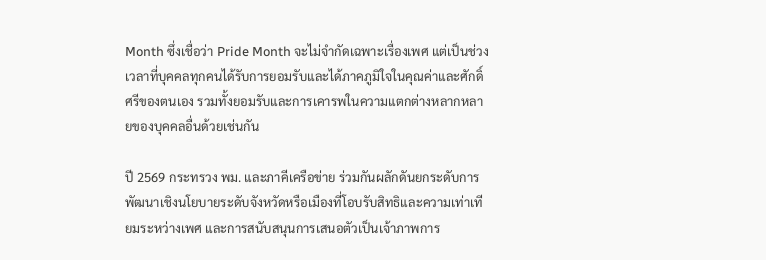Month ซึ่งเชื่อว่า Pride Month จะไม่จำกัดเฉพาะเรื่องเพศ แต่เป็นช่วงเวลาที่บุคคลทุกคนได้รับการยอมรับและได้ภาคภูมิใจในคุณค่าและศักดิ์ศรีของตนเอง รวมทั้งยอมรับและการเคารพในความแตกต่างหลากหลายของบุคคลอื่นด้วยเช่นกัน

ปี 2569 กระทรวง พม. และภาคีเครือข่าย ร่วมกันผลักดันยกระดับการพัฒนาเชิงนโยบายระดับจังหวัดหรือเมืองที่โอบรับสิทธิและความเท่าเทียมระหว่างเพศ และการสนับสนุนการเสนอตัวเป็นเจ้าภาพการ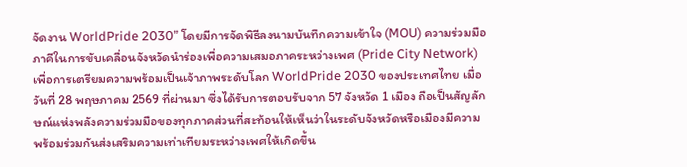จัดงาน WorldPride 2030” โดยมีการจัดพิธีลงนามบันทึกความเข้าใจ (MOU) ความร่วมมือภาคีในการขับเคลื่อนจังหวัดนําร่องเพื่อความเสมอภาคระหว่างเพศ (Pride City Network) เพื่อการเตรียมความพร้อมเป็นเจ้าภาพระดับโลก WorldPride 2030 ของประเทศไทย เมื่อวันที่ 28 พฤษภาคม 2569 ที่ผ่านมา ซึ่งได้รับการตอบรับจาก 57 จังหวัด 1 เมือง ถือเป็นสัญลักษณ์แห่งพลังความร่วมมือของทุกภาคส่วนที่สะท้อนให้เห็นว่าในระดับจังหวัดหรือเมืองมีความพร้อมร่วมกันส่งเสริมความเท่าเทียมระหว่างเพศให้เกิดขึ้น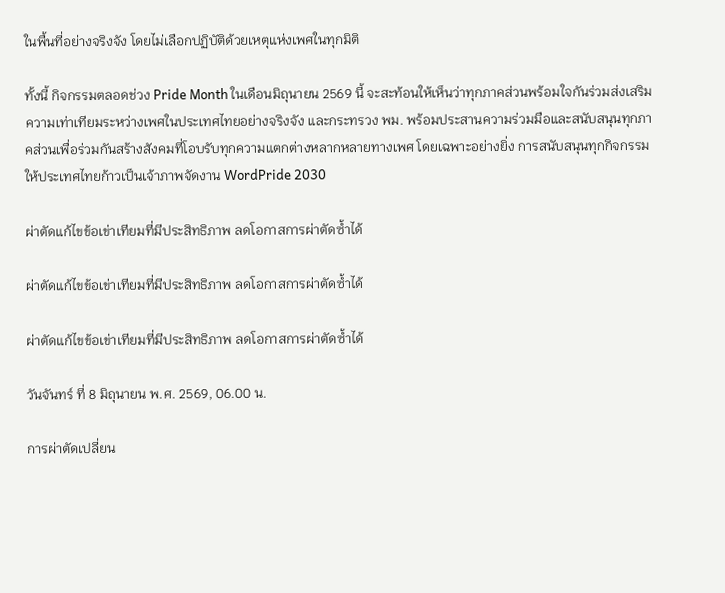ในพื้นที่อย่างจริงจัง โดยไม่เลือกปฏิบัติด้วยเหตุแห่งเพศในทุกมิติ

ทั้งนี้ กิจกรรมตลอดช่วง Pride Month ในเดือนมิถุนายน 2569 นี้ จะสะท้อนให้เห็นว่าทุกภาคส่วนพร้อมใจกันร่วมส่งเสริมความเท่าเทียมระหว่างเพศในประเทศไทยอย่างจริงจัง และกระทรวง พม. พร้อมประสานความร่วมมือและสนับสนุนทุกภาคส่วนเพื่อร่วมกันสร้างสังคมที่โอบรับทุกความแตกต่างหลากหลายทางเพศ โดยเฉพาะอย่างยิ่ง การสนับสนุนทุกกิจกรรมให้ประเทศไทยก้าวเป็นเจ้าภาพจัดงาน WordPride 2030

ผ่าตัดแก้ไขข้อเข่าเทียมที่มีประสิทธิภาพ ลดโอกาสการผ่าตัดซ้ำได้

ผ่าตัดแก้ไขข้อเข่าเทียมที่มีประสิทธิภาพ ลดโอกาสการผ่าตัดซ้ำได้

ผ่าตัดแก้ไขข้อเข่าเทียมที่มีประสิทธิภาพ ลดโอกาสการผ่าตัดซ้ำได้

วันจันทร์ ที่ 8 มิถุนายน พ.ศ. 2569, 06.00 น.

การผ่าตัดเปลี่ยน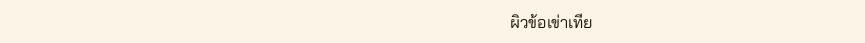ผิวข้อเข่าเทีย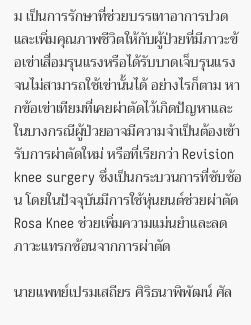ม เป็นการรักษาที่ช่วยบรรเทาอาการปวดและเพิ่มคุณภาพชีวิตให้กับผู้ป่วยที่มีภาวะข้อเข่าเสื่อมรุนแรงหรือได้รับบาดเจ็บรุนแรงจนไม่สามารถใช้เข่านั้นได้ อย่างไรก็ตาม หากข้อเข่าเทียมที่เคยผ่าตัดไว้เกิดปัญหาและในบางกรณีผู้ป่วยอาจมีความจำเป็นต้องเข้ารับการผ่าตัดใหม่ หรือที่เรียกว่า Revision knee surgery ซึ่งเป็นกระบวนการที่ซับซ้อน โดยในปัจจุบันมีการใช้หุ่นยนต์ช่วยผ่าตัด Rosa Knee ช่วยเพิ่มความแม่นยำและลดภาวะแทรกซ้อนจากการผ่าตัด

นายแพทย์เปรมเสถียร ศิริธนาพิพัฒน์ ศัล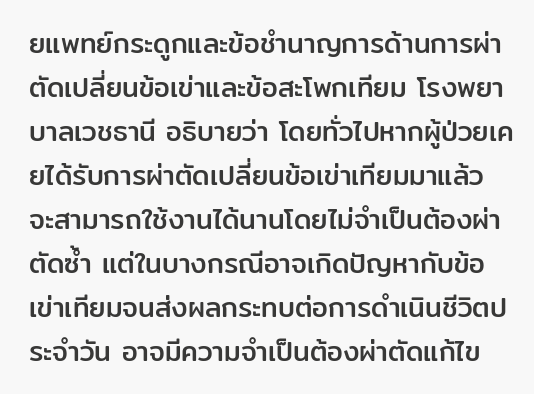ยแพทย์กระดูกและข้อชำนาญการด้านการผ่าตัดเปลี่ยนข้อเข่าและข้อสะโพกเทียม โรงพยาบาลเวชธานี อธิบายว่า โดยทั่วไปหากผู้ป่วยเคยได้รับการผ่าตัดเปลี่ยนข้อเข่าเทียมมาแล้ว จะสามารถใช้งานได้นานโดยไม่จำเป็นต้องผ่าตัดซ้ำ แต่ในบางกรณีอาจเกิดปัญหากับข้อเข่าเทียมจนส่งผลกระทบต่อการดำเนินชีวิตประจำวัน อาจมีความจำเป็นต้องผ่าตัดแก้ไข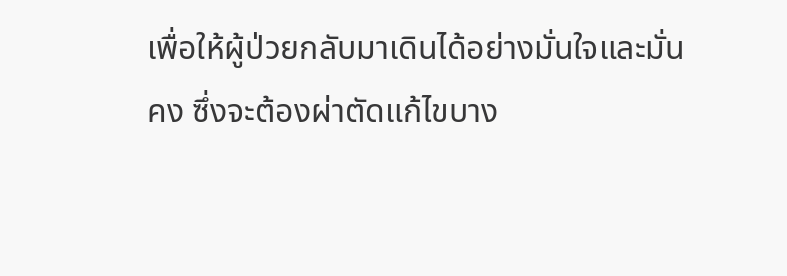เพื่อให้ผู้ป่วยกลับมาเดินได้อย่างมั่นใจและมั่นคง ซึ่งจะต้องผ่าตัดแก้ไขบาง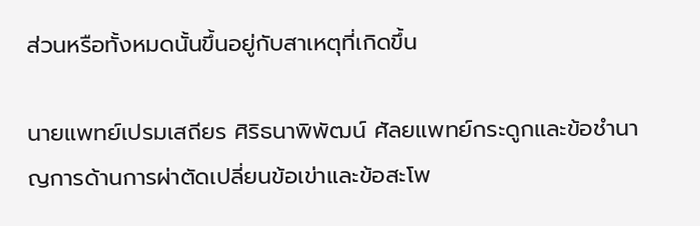ส่วนหรือทั้งหมดนั้นขึ้นอยู่กับสาเหตุที่เกิดขึ้น

นายแพทย์เปรมเสถียร ศิริธนาพิพัฒน์ ศัลยแพทย์กระดูกและข้อชำนาญการด้านการผ่าตัดเปลี่ยนข้อเข่าและข้อสะโพ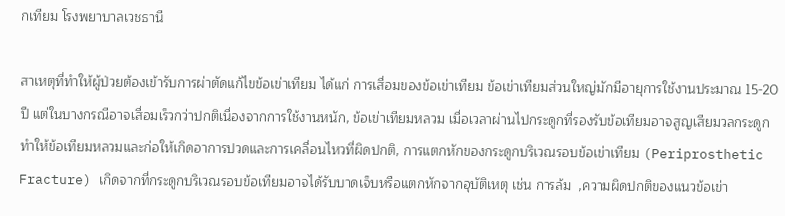กเทียม โรงพยาบาลเวชธานี

สาเหตุที่ทำให้ผู้ป่วยต้องเข้ารับการผ่าตัดแก้ไขข้อเข่าเทียม ได้แก่ การเสื่อมของข้อเข่าเทียม ข้อเข่าเทียมส่วนใหญ่มักมีอายุการใช้งานประมาณ 15-20 ปี แต่ในบางกรณีอาจเสื่อมเร็วกว่าปกติเนื่องจากการใช้งานหนัก, ข้อเข่าเทียมหลวม เมื่อเวลาผ่านไปกระดูกที่รองรับข้อเทียมอาจสูญเสียมวลกระดูก ทำให้ข้อเทียมหลวมและก่อให้เกิดอาการปวดและการเคลื่อนไหวที่ผิดปกติ, การแตกหักของกระดูกบริเวณรอบข้อเข่าเทียม (Periprosthetic Fracture) เกิดจากที่กระดูกบริเวณรอบข้อเทียมอาจได้รับบาดเจ็บหรือแตกหักจากอุบัติเหตุ เช่น การล้ม  ,ความผิดปกติของแนวข้อเข่า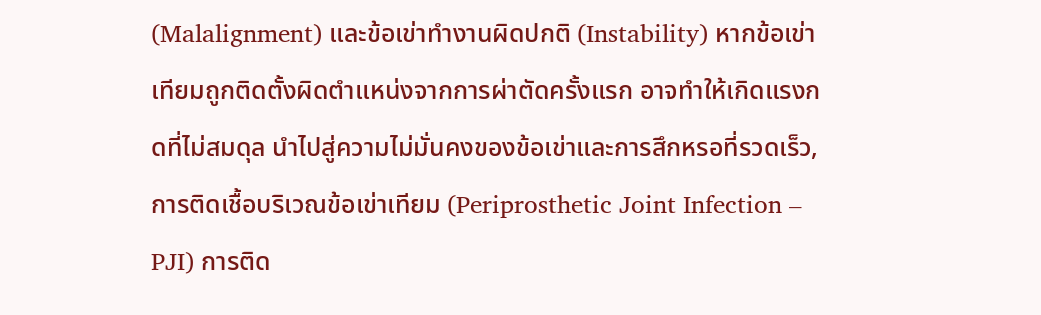(Malalignment) และข้อเข่าทำงานผิดปกติ (Instability) หากข้อเข่าเทียมถูกติดตั้งผิดตำแหน่งจากการผ่าตัดครั้งแรก อาจทำให้เกิดแรงกดที่ไม่สมดุล นำไปสู่ความไม่มั่นคงของข้อเข่าและการสึกหรอที่รวดเร็ว, การติดเชื้อบริเวณข้อเข่าเทียม (Periprosthetic Joint Infection – PJI) การติด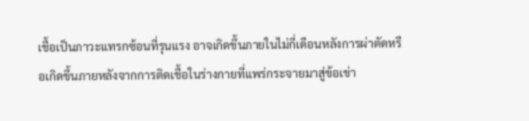เชื้อเป็นภาวะแทรกซ้อนที่รุนแรง อาจเกิดขึ้นภายในไม่กี่เดือนหลังการผ่าตัดหรือเกิดขึ้นภายหลังจากการติดเชื้อในร่างกายที่แพร่กระจายมาสู่ข้อเข่า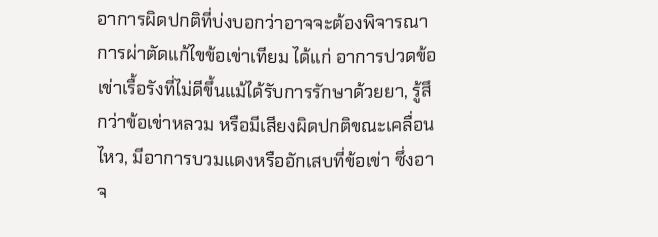อาการผิดปกติที่บ่งบอกว่าอาจจะต้องพิจารณาการผ่าตัดแก้ไขข้อเข่าเทียม ได้แก่ อาการปวดข้อเข่าเรื้อรังที่ไม่ดีขึ้นแม้ได้รับการรักษาด้วยยา, รู้สึกว่าข้อเข่าหลวม หรือมีเสียงผิดปกติขณะเคลื่อนไหว, มีอาการบวมแดงหรืออักเสบที่ข้อเข่า ซึ่งอาจ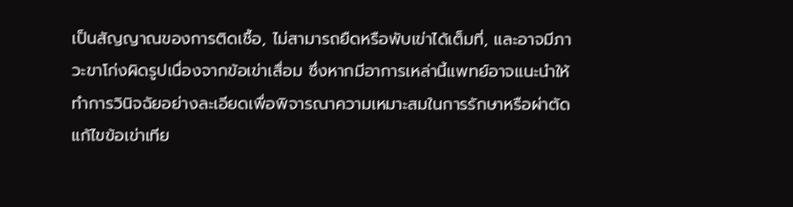เป็นสัญญาณของการติดเชื้อ, ไม่สามารถยืดหรือพับเข่าได้เต็มที่, และอาจมีภาวะขาโก่งผิดรูปเนื่องจากข้อเข่าเสื่อม ซึ่งหากมีอาการเหล่านี้แพทย์อาจแนะนำให้ทำการวินิจฉัยอย่างละเอียดเพื่อพิจารณาความเหมาะสมในการรักษาหรือผ่าตัดแก้ไขข้อเข่าเทีย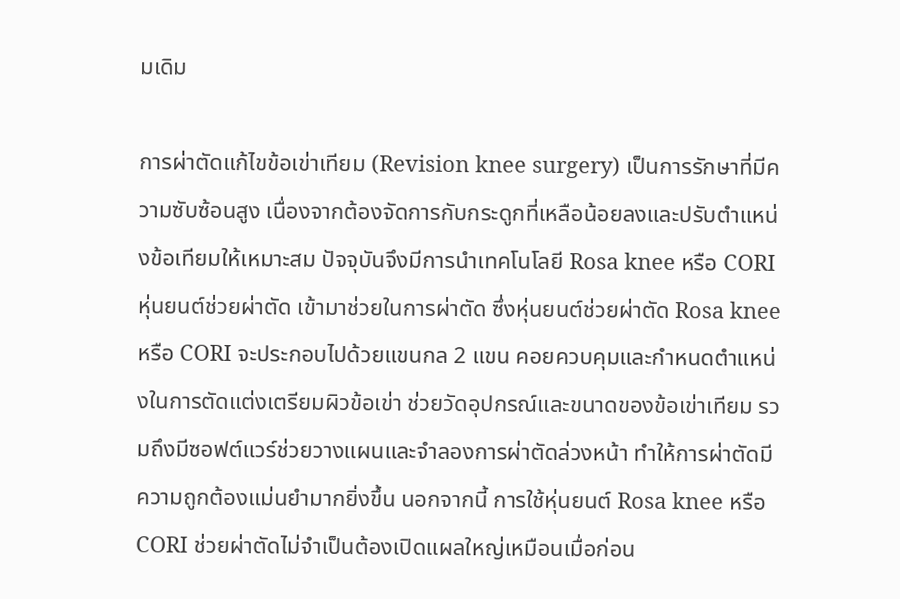มเดิม

การผ่าตัดแก้ไขข้อเข่าเทียม (Revision knee surgery) เป็นการรักษาที่มีความซับซ้อนสูง เนื่องจากต้องจัดการกับกระดูกที่เหลือน้อยลงและปรับตำแหน่งข้อเทียมให้เหมาะสม ปัจจุบันจึงมีการนำเทคโนโลยี Rosa knee หรือ CORI หุ่นยนต์ช่วยผ่าตัด เข้ามาช่วยในการผ่าตัด ซึ่งหุ่นยนต์ช่วยผ่าตัด Rosa knee หรือ CORI จะประกอบไปด้วยแขนกล 2 แขน คอยควบคุมและกำหนดตำแหน่งในการตัดแต่งเตรียมผิวข้อเข่า ช่วยวัดอุปกรณ์และขนาดของข้อเข่าเทียม รวมถึงมีซอฟต์แวร์ช่วยวางแผนและจำลองการผ่าตัดล่วงหน้า ทำให้การผ่าตัดมีความถูกต้องแม่นยำมากยิ่งขึ้น นอกจากนี้ การใช้หุ่นยนต์ Rosa knee หรือ CORI ช่วยผ่าตัดไม่จำเป็นต้องเปิดแผลใหญ่เหมือนเมื่อก่อน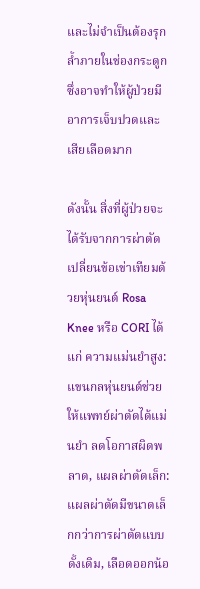และไม่จำเป็นต้องรุกล้ำภายในช่องกระดูก ซึ่งอาจทำให้ผู้ป่วยมีอาการเจ็บปวดและเสียเลือดมาก

ดังนั้น สิ่งที่ผู้ป่วยจะได้รับจากการผ่าตัดเปลี่ยนข้อเข่าเทียมด้วยหุ่นยนต์ Rosa Knee หรือ CORI ได้แก่ ความแม่นยำสูง: แขนกลหุ่นยนต์ช่วยให้แพทย์ผ่าตัดได้แม่นยำ ลดโอกาสผิดพลาด, แผลผ่าตัดเล็ก: แผลผ่าตัดมีขนาดเล็กกว่าการผ่าตัดแบบดั้งเดิม, เลือดออกน้อ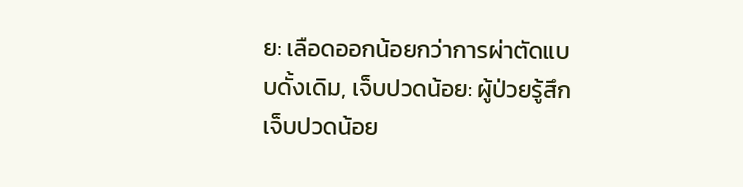ย: เลือดออกน้อยกว่าการผ่าตัดแบบดั้งเดิม, เจ็บปวดน้อย: ผู้ป่วยรู้สึกเจ็บปวดน้อย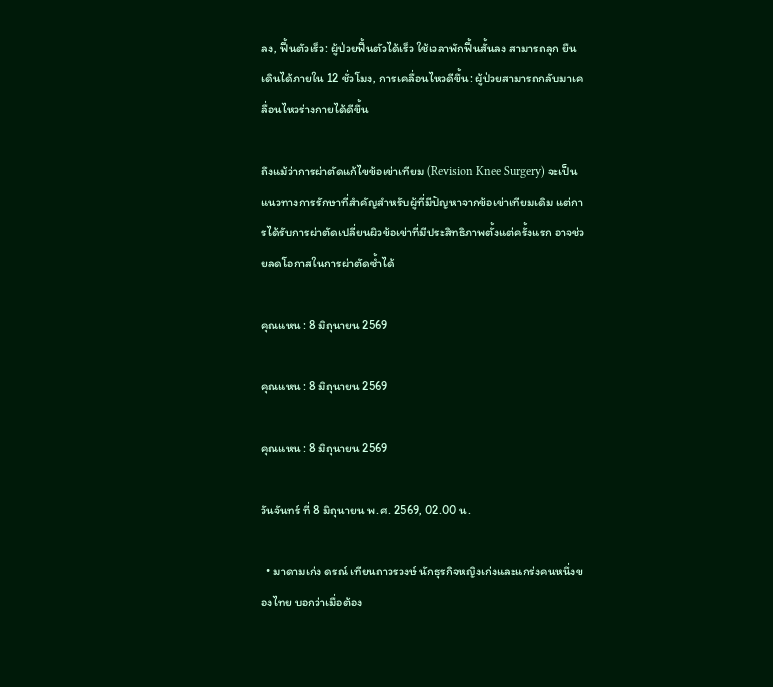ลง, ฟื้นตัวเร็ว: ผู้ป่วยฟื้นตัวได้เร็ว ใช้เวลาพักฟื้นสั้นลง สามารถลุก ยืน เดินได้ภายใน 12 ชั่วโมง, การเคลื่อนไหวดีขึ้น: ผู้ป่วยสามารถกลับมาเคลื่อนไหวร่างกายได้ดีขึ้น

ถึงแม้ว่าการผ่าตัดแก้ไขข้อเข่าเทียม (Revision Knee Surgery) จะเป็นแนวทางการรักษาที่สำคัญสำหรับผู้ที่มีปัญหาจากข้อเข่าเทียมเดิม แต่การได้รับการผ่าตัดเปลี่ยนผิวข้อเข่าที่มีประสิทธิภาพตั้งแต่ครั้งแรก อาจช่วยลดโอกาสในการผ่าตัดซ้ำได้

คุณแหน : 8 มิถุนายน 2569

คุณแหน : 8 มิถุนายน 2569

คุณแหน : 8 มิถุนายน 2569

วันจันทร์ ที่ 8 มิถุนายน พ.ศ. 2569, 02.00 น.

  • มาดามเก่ง ดรณ์ เทียนถาวรวงษ์ นักธุรกิจหญิงเก่งและแกร่งคนหนึ่งของไทย บอกว่าเมื่อต้อง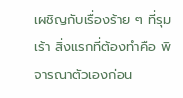เผชิญกับเรื่องร้าย ๆ ที่รุมเร้า สิ่งแรกที่ต้องทำคือ พิจารณาตัวเองก่อน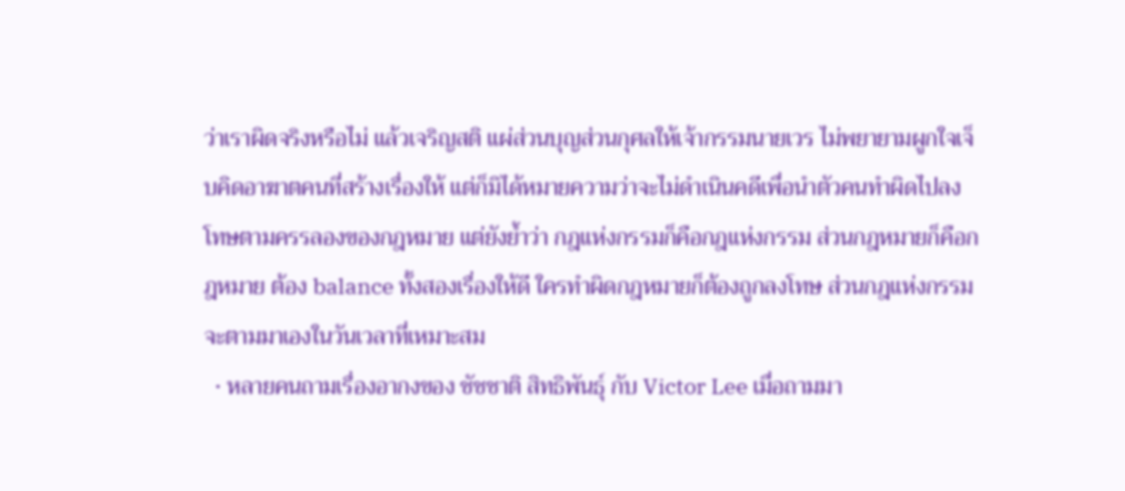ว่าเราผิดจริงหรือไม่ แล้วเจริญสติ แผ่ส่วนบุญส่วนกุศลให้เจ้ากรรมนายเวร ไม่พยายามผูกใจเจ็บคิดอาฆาตคนที่สร้างเรื่องให้ แต่ก็มิได้หมายความว่าจะไม่ดำเนินคดีเพื่อนำตัวคนทำผิดไปลงโทษตามครรลองของกฎหมาย แต่ยังย้ำว่า กฎแห่งกรรมก็คือกฎแห่งกรรม ส่วนกฎหมายก็คือกฎหมาย ต้อง balance ทั้งสองเรื่องให้ดี ใครทำผิดกฎหมายก็ต้องถูกลงโทษ ส่วนกฎแห่งกรรมจะตามมาเองในวันเวลาที่เหมาะสม
  • หลายคนถามเรื่องอากงของ ชัชชาติ สิทธิพันธุ์ กับ Victor Lee เมื่อถามมา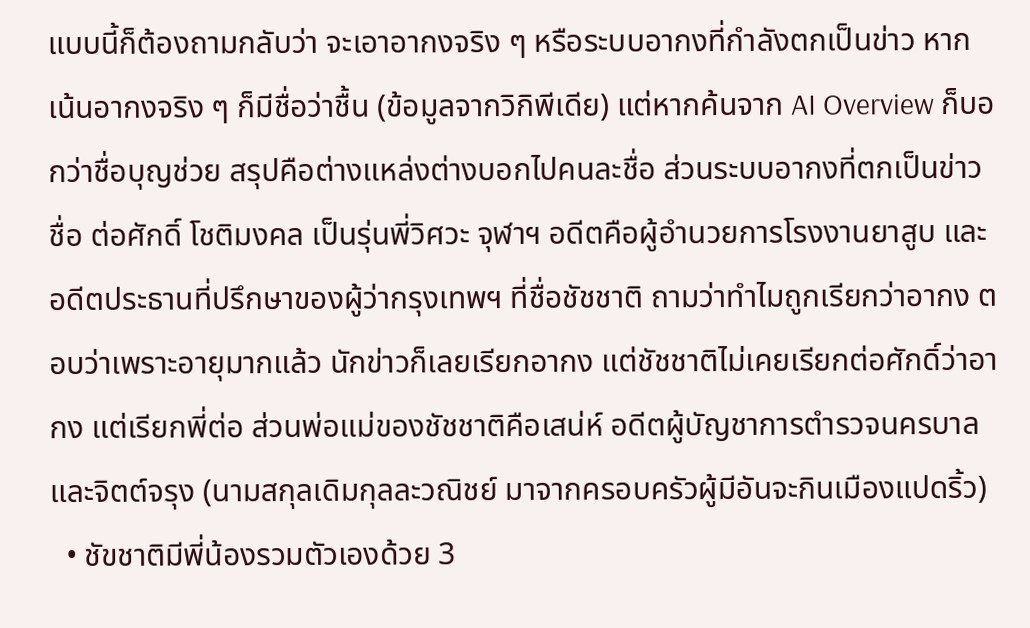แบบนี้ก็ต้องถามกลับว่า จะเอาอากงจริง ๆ หรือระบบอากงที่กำลังตกเป็นข่าว หากเน้นอากงจริง ๆ ก็มีชื่อว่าชื้น (ข้อมูลจากวิกิพีเดีย) แต่หากค้นจาก AI Overview ก็บอกว่าชื่อบุญช่วย สรุปคือต่างแหล่งต่างบอกไปคนละชื่อ ส่วนระบบอากงที่ตกเป็นข่าวชื่อ ต่อศักดิ์ โชติมงคล เป็นรุ่นพี่วิศวะ จุฬาฯ อดีตคือผู้อำนวยการโรงงานยาสูบ และอดีตประธานที่ปรึกษาของผู้ว่ากรุงเทพฯ ที่ชื่อชัชชาติ ถามว่าทำไมถูกเรียกว่าอากง ตอบว่าเพราะอายุมากแล้ว นักข่าวก็เลยเรียกอากง แต่ชัชชาติไม่เคยเรียกต่อศักดิ์ว่าอากง แต่เรียกพี่ต่อ ส่วนพ่อแม่ของชัชชาติคือเสน่ห์ อดีตผู้บัญชาการตำรวจนครบาล และจิตต์จรุง (นามสกุลเดิมกุลละวณิชย์ มาจากครอบครัวผู้มีอันจะกินเมืองแปดริ้ว)
  • ชัขชาติมีพี่น้องรวมตัวเองด้วย 3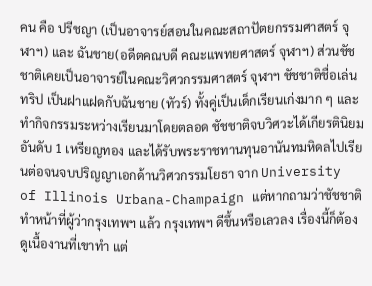คน คือ ปรีชญา (เป็นอาจารย์สอนในคณะสถาปัตยกรรมศาสตร์ จุฬาฯ) และ ฉันชาย(อดีตคณบดี คณะแพทยศาสตร์ จุฬาฯ) ส่วนชัชชาติเคยเป็นอาจารย์ในคณะวิศวกรรมศาสตร์ จุฬาฯ ชัชชาติชื่อเล่นทริป เป็นฝาแฝดกับฉันชาย (ทัวร์) ทั้งคู่เป็นเด็กเรียนเก่งมาก ๆ และทำกิจกรรมระหว่างเรียนมาโดยตลอด ชัชชาติจบวิศวะได้เกียรตินิยมอันดับ 1 เหรียญทอง และได้รับพระราชทานทุนอานันทมหิดลไปเรียนต่อจนจบปริญญาเอกด้านวิศวกรรมโยธา จาก University of Illinois Urbana-Champaign แต่หากถามว่าชัชชาติทำหน้าที่ผู้ว่ากรุงเทพฯ แล้ว กรุงเทพฯ ดีขึ้นหรือเลวลง เรื่องนี้ก็ต้องดูเนื้องานที่เขาทำ แต่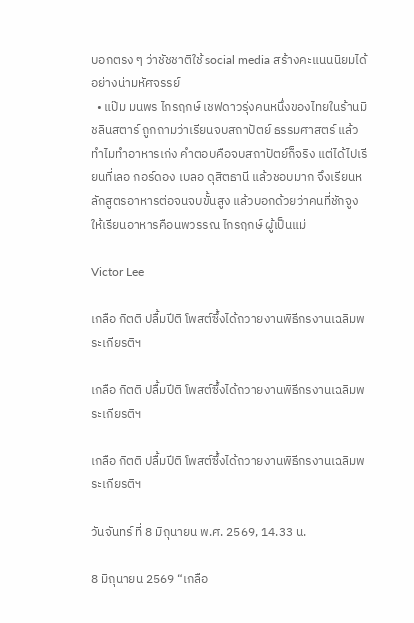บอกตรง ๆ ว่าชัชชาติใช้ social media สร้างคะแนนนิยมได้อย่างน่ามหัศจรรย์
  • แป๊ม มนพร ไกรฤกษ์ เชฟดาวรุ่งคนหนึ่งของไทยในร้านมิชลินสตาร์ ถูกถามว่าเรียนจบสถาปัตย์ ธรรมศาสตร์ แล้วทำไมทำอาหารเก่ง คำตอบคือจบสถาปัตย์ก็จริง แต่ได้ไปเรียนที่เลอ กอร์ดอง เบลอ ดุสิตธานี แล้วชอบมาก จึงเรียนหลักสูตรอาหารต่อจนจบขั้นสูง แล้วบอกด้วยว่าคนที่ชักจูงให้เรียนอาหารคือนพวรรณ ไกรฤกษ์ ผู้เป็นแม่

Victor Lee

เกลือ กิตติ ปลื้มปีติ โพสต์ซึ้งได้ถวายงานพิธีกรงานเฉลิมพระเกียรติฯ

เกลือ กิตติ ปลื้มปีติ โพสต์ซึ้งได้ถวายงานพิธีกรงานเฉลิมพระเกียรติฯ

เกลือ กิตติ ปลื้มปีติ โพสต์ซึ้งได้ถวายงานพิธีกรงานเฉลิมพระเกียรติฯ

วันจันทร์ ที่ 8 มิถุนายน พ.ศ. 2569, 14.33 น.

8 มิถุนายน 2569 “เกลือ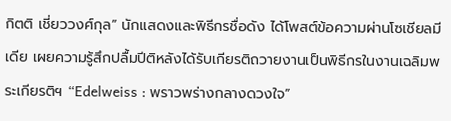กิตติ เชี่ยววงศ์กุล” นักแสดงและพิธีกรชื่อดัง ได้โพสต์ข้อความผ่านโซเชียลมีเดีย เผยความรู้สึกปลื้มปีติหลังได้รับเกียรติถวายงานเป็นพิธีกรในงานเฉลิมพระเกียรติฯ “Edelweiss : พราวพร่างกลางดวงใจ”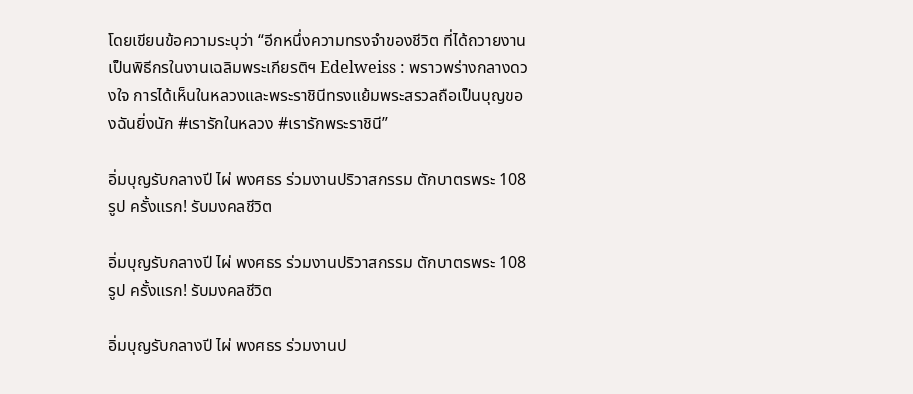โดยเขียนข้อความระบุว่า “อีกหนึ่งความทรงจำของชีวิต ที่ได้ถวายงานเป็นพิธีกรในงานเฉลิมพระเกียรติฯ Edelweiss : พราวพร่างกลางดวงใจ การได้เห็นในหลวงและพระราชินีทรงแย้มพระสรวลถือเป็นบุญของฉันยิ่งนัก #เรารักในหลวง #เรารักพระราชินี”

อิ่มบุญรับกลางปี ไผ่ พงศธร ร่วมงานปริวาสกรรม ตักบาตรพระ 108 รูป ครั้งแรก! รับมงคลชีวิต

อิ่มบุญรับกลางปี ไผ่ พงศธร ร่วมงานปริวาสกรรม ตักบาตรพระ 108 รูป ครั้งแรก! รับมงคลชีวิต

อิ่มบุญรับกลางปี ไผ่ พงศธร ร่วมงานป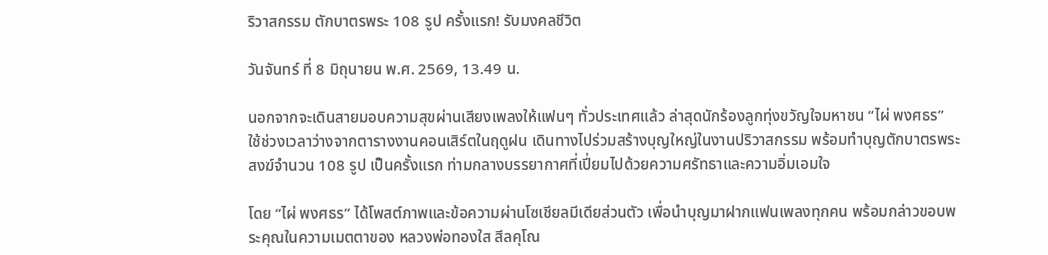ริวาสกรรม ตักบาตรพระ 108 รูป ครั้งแรก! รับมงคลชีวิต

วันจันทร์ ที่ 8 มิถุนายน พ.ศ. 2569, 13.49 น.

นอกจากจะเดินสายมอบความสุขผ่านเสียงเพลงให้แฟนๆ ทั่วประเทศแล้ว ล่าสุดนักร้องลูกทุ่งขวัญใจมหาชน “ไผ่ พงศธร” ใช้ช่วงเวลาว่างจากตารางงานคอนเสิร์ตในฤดูฝน เดินทางไปร่วมสร้างบุญใหญ่ในงานปริวาสกรรม พร้อมทำบุญตักบาตรพระสงฆ์จำนวน 108 รูป เป็นครั้งแรก ท่ามกลางบรรยากาศที่เปี่ยมไปด้วยความศรัทธาและความอิ่มเอมใจ

โดย “ไผ่ พงศธร” ได้โพสต์ภาพและข้อความผ่านโซเชียลมีเดียส่วนตัว เพื่อนำบุญมาฝากแฟนเพลงทุกคน พร้อมกล่าวขอบพระคุณในความเมตตาของ หลวงพ่อทองใส สีลคุโณ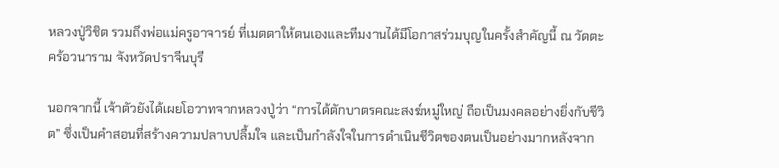หลวงปู่วิชิต รวมถึงพ่อแม่ครูอาจารย์ ที่เมตตาให้ตนเองและทีมงานได้มีโอกาสร่วมบุญในครั้งสำคัญนี้ ณ วัดตะคร้อวนาราม จังหวัดปราจีนบุรี

นอกจากนี้ เจ้าตัวยังได้เผยโอวาทจากหลวงปู่ว่า “การได้ตักบาตรคณะสงฆ์หมู่ใหญ่ ถือเป็นมงคลอย่างยิ่งกับชีวิต” ซึ่งเป็นคำสอนที่สร้างความปลาบปลื้มใจ และเป็นกำลังใจในการดำเนินชีวิตของตนเป็นอย่างมากหลังจาก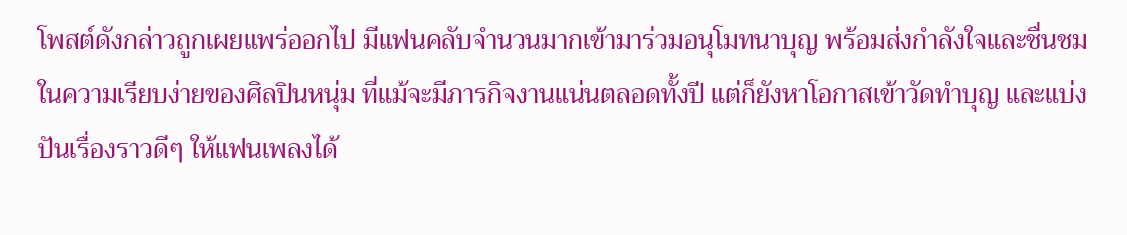โพสต์ดังกล่าวถูกเผยแพร่ออกไป มีแฟนคลับจำนวนมากเข้ามาร่วมอนุโมทนาบุญ พร้อมส่งกำลังใจและชื่นชมในความเรียบง่ายของศิลปินหนุ่ม ที่แม้จะมีภารกิจงานแน่นตลอดทั้งปี แต่ก็ยังหาโอกาสเข้าวัดทำบุญ และแบ่งปันเรื่องราวดีๆ ให้แฟนเพลงได้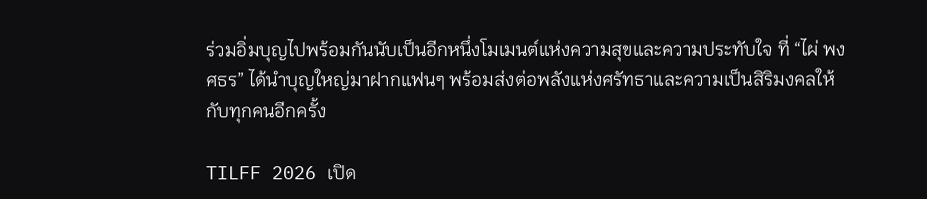ร่วมอิ่มบุญไปพร้อมกันนับเป็นอีกหนึ่งโมเมนต์แห่งความสุขและความประทับใจ ที่ “ไผ่ พงศธร” ได้นำบุญใหญ่มาฝากแฟนๆ พร้อมส่งต่อพลังแห่งศรัทธาและความเป็นสิริมงคลให้กับทุกคนอีกครั้ง

TILFF 2026 เปิด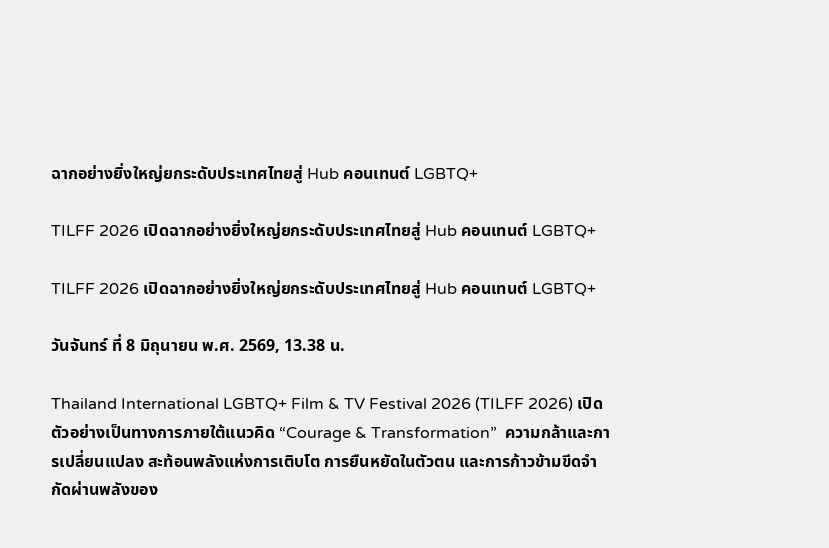ฉากอย่างยิ่งใหญ่ยกระดับประเทศไทยสู่ Hub คอนเทนต์ LGBTQ+

TILFF 2026 เปิดฉากอย่างยิ่งใหญ่ยกระดับประเทศไทยสู่ Hub คอนเทนต์ LGBTQ+

TILFF 2026 เปิดฉากอย่างยิ่งใหญ่ยกระดับประเทศไทยสู่ Hub คอนเทนต์ LGBTQ+

วันจันทร์ ที่ 8 มิถุนายน พ.ศ. 2569, 13.38 น.

Thailand International LGBTQ+ Film & TV Festival 2026 (TILFF 2026) เปิดตัวอย่างเป็นทางการภายใต้แนวคิด “Courage & Transformation”  ความกล้าและการเปลี่ยนแปลง สะท้อนพลังแห่งการเติบโต การยืนหยัดในตัวตน และการก้าวข้ามขีดจำกัดผ่านพลังของ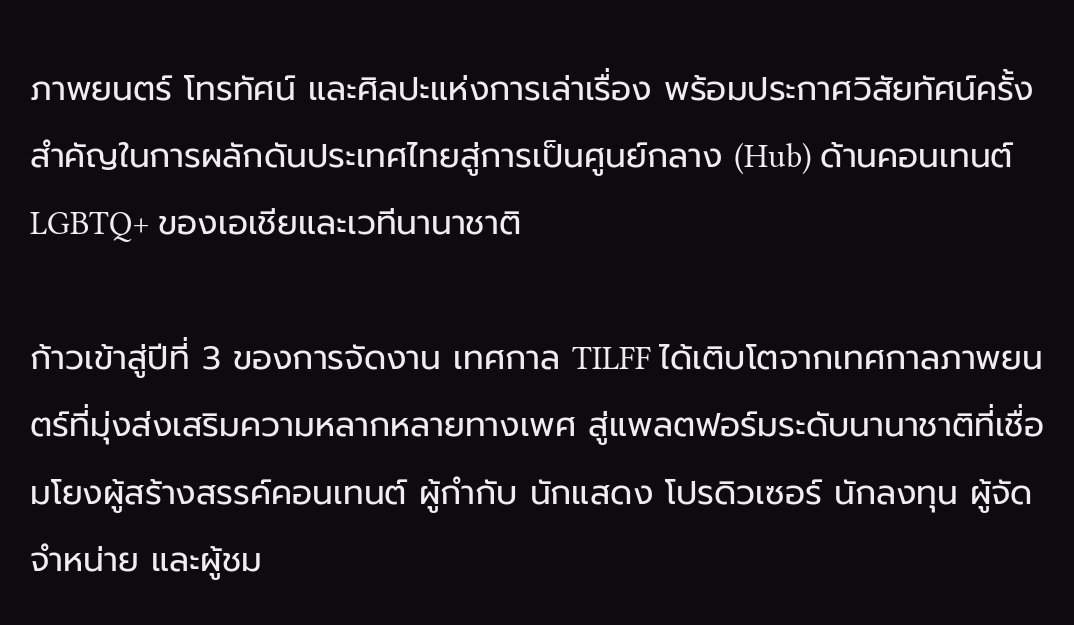ภาพยนตร์ โทรทัศน์ และศิลปะแห่งการเล่าเรื่อง พร้อมประกาศวิสัยทัศน์ครั้งสำคัญในการผลักดันประเทศไทยสู่การเป็นศูนย์กลาง (Hub) ด้านคอนเทนต์ LGBTQ+ ของเอเชียและเวทีนานาชาติ

ก้าวเข้าสู่ปีที่ 3 ของการจัดงาน เทศกาล TILFF ได้เติบโตจากเทศกาลภาพยนตร์ที่มุ่งส่งเสริมความหลากหลายทางเพศ สู่แพลตฟอร์มระดับนานาชาติที่เชื่อมโยงผู้สร้างสรรค์คอนเทนต์ ผู้กำกับ นักแสดง โปรดิวเซอร์ นักลงทุน ผู้จัดจำหน่าย และผู้ชม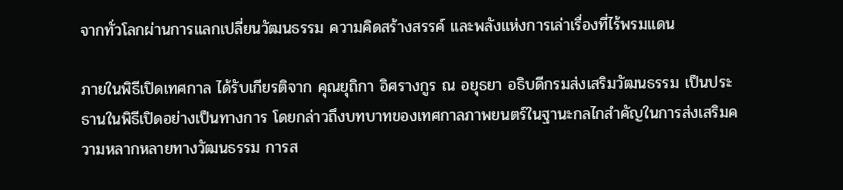จากทั่วโลกผ่านการแลกเปลี่ยนวัฒนธรรม ความคิดสร้างสรรค์ และพลังแห่งการเล่าเรื่องที่ไร้พรมแดน

ภายในพิธีเปิดเทศกาล ได้รับเกียรติจาก คุณยุถิกา อิศรางกูร ณ อยุธยา อธิบดีกรมส่งเสริมวัฒนธรรม เป็นประธานในพิธีเปิดอย่างเป็นทางการ โดยกล่าวถึงบทบาทของเทศกาลภาพยนตร์ในฐานะกลไกสำคัญในการส่งเสริมความหลากหลายทางวัฒนธรรม การส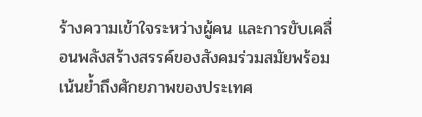ร้างความเข้าใจระหว่างผู้คน และการขับเคลื่อนพลังสร้างสรรค์ของสังคมร่วมสมัยพร้อมเน้นย้ำถึงศักยภาพของประเทศ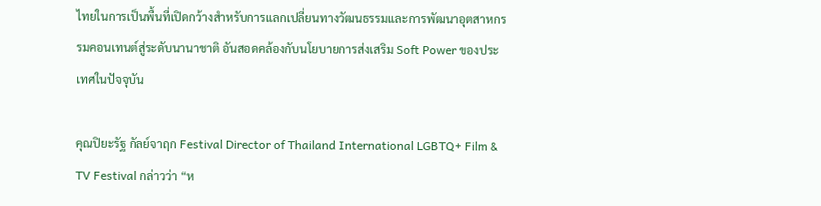ไทยในการเป็นพื้นที่เปิดกว้างสำหรับการแลกเปลี่ยนทางวัฒนธรรมและการพัฒนาอุตสาหกรรมคอนเทนต์สู่ระดับนานาชาติ อันสอดคล้องกับนโยบายการส่งเสริม Soft Power ของประเทศในปัจจุบัน

คุณปิยะรัฐ กัลย์จาฤก Festival Director of Thailand International LGBTQ+ Film & TV Festival กล่าวว่า “ห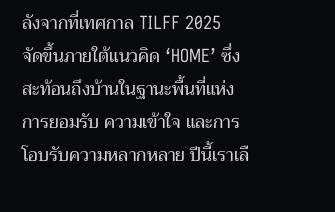ลังจากที่เทศกาล TILFF 2025 จัดขึ้นภายใต้แนวคิด ‘HOME’ ซึ่งสะท้อนถึงบ้านในฐานะพื้นที่แห่งการยอมรับ ความเข้าใจ และการโอบรับความหลากหลาย ปีนี้เราเลื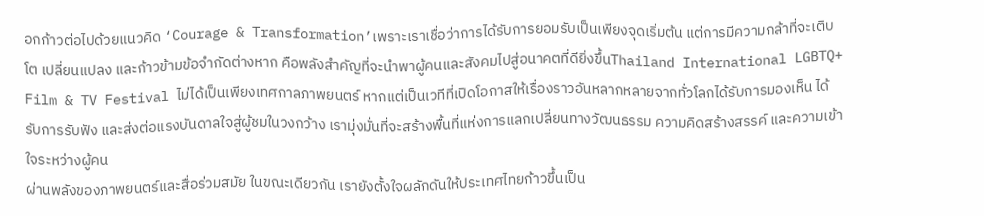อกก้าวต่อไปด้วยแนวคิด ‘Courage & Transformation’เพราะเราเชื่อว่าการได้รับการยอมรับเป็นเพียงจุดเริ่มต้น แต่การมีความกล้าที่จะเติบโต เปลี่ยนแปลง และก้าวข้ามข้อจำกัดต่างหาก คือพลังสำคัญที่จะนำพาผู้คนและสังคมไปสู่อนาคตที่ดียิ่งขึ้นThailand International LGBTQ+ Film & TV Festival ไม่ได้เป็นเพียงเทศกาลภาพยนตร์ หากแต่เป็นเวทีที่เปิดโอกาสให้เรื่องราวอันหลากหลายจากทั่วโลกได้รับการมองเห็น ได้รับการรับฟัง และส่งต่อแรงบันดาลใจสู่ผู้ชมในวงกว้าง เรามุ่งมั่นที่จะสร้างพื้นที่แห่งการแลกเปลี่ยนทางวัฒนธรรม ความคิดสร้างสรรค์ และความเข้าใจระหว่างผู้คน
ผ่านพลังของภาพยนตร์และสื่อร่วมสมัย ในขณะเดียวกัน เรายังตั้งใจผลักดันให้ประเทศไทยก้าวขึ้นเป็น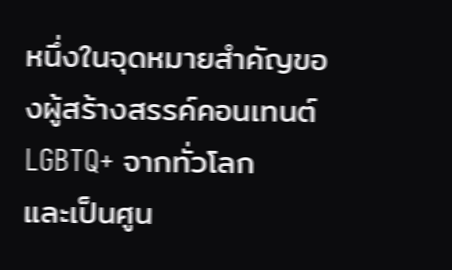หนึ่งในจุดหมายสำคัญของผู้สร้างสรรค์คอนเทนต์ LGBTQ+ จากทั่วโลก
และเป็นศูน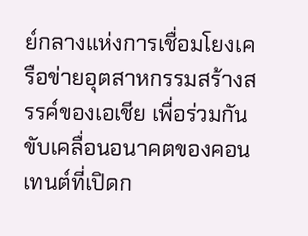ย์กลางแห่งการเชื่อมโยงเครือข่ายอุตสาหกรรมสร้างสรรค์ของเอเชีย เพื่อร่วมกันขับเคลื่อนอนาคตของคอนเทนต์ที่เปิดก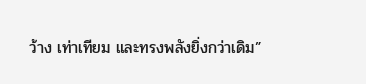ว้าง เท่าเทียม และทรงพลังยิ่งกว่าเดิม”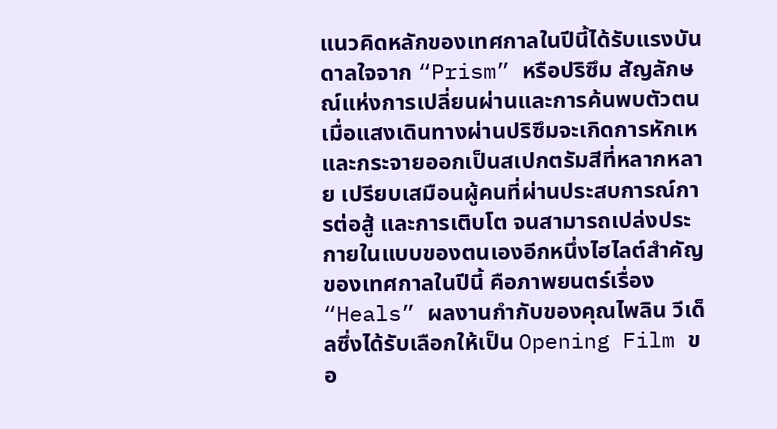แนวคิดหลักของเทศกาลในปีนี้ได้รับแรงบันดาลใจจาก “Prism” หรือปริซึม สัญลักษณ์แห่งการเปลี่ยนผ่านและการค้นพบตัวตน เมื่อแสงเดินทางผ่านปริซึมจะเกิดการหักเหและกระจายออกเป็นสเปกตรัมสีที่หลากหลาย เปรียบเสมือนผู้คนที่ผ่านประสบการณ์การต่อสู้ และการเติบโต จนสามารถเปล่งประกายในแบบของตนเองอีกหนึ่งไฮไลต์สำคัญของเทศกาลในปีนี้ คือภาพยนตร์เรื่อง “Heals” ผลงานกำกับของคุณไพลิน วีเด็ลซึ่งได้รับเลือกให้เป็น Opening Film ขอ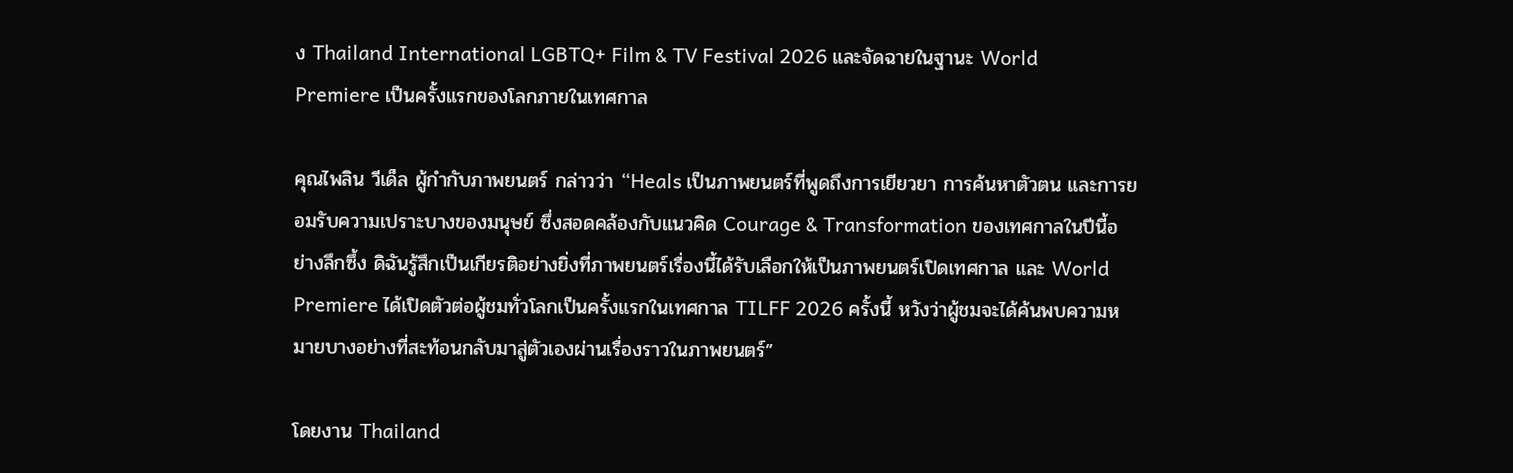ง Thailand International LGBTQ+ Film & TV Festival 2026 และจัดฉายในฐานะ World Premiere เป็นครั้งแรกของโลกภายในเทศกาล

คุณไพลิน วีเด็ล ผู้กำกับภาพยนตร์ กล่าวว่า “Heals เป็นภาพยนตร์ที่พูดถึงการเยียวยา การค้นหาตัวตน และการยอมรับความเปราะบางของมนุษย์ ซึ่งสอดคล้องกับแนวคิด Courage & Transformation ของเทศกาลในปีนี้อย่างลึกซึ้ง ดิฉันรู้สึกเป็นเกียรติอย่างยิ่งที่ภาพยนตร์เรื่องนี้ได้รับเลือกให้เป็นภาพยนตร์เปิดเทศกาล และ World Premiere ได้เปิดตัวต่อผู้ชมทั่วโลกเป็นครั้งแรกในเทศกาล TILFF 2026 ครั้งนี้ หวังว่าผู้ชมจะได้ค้นพบความหมายบางอย่างที่สะท้อนกลับมาสู่ตัวเองผ่านเรื่องราวในภาพยนตร์”

โดยงาน Thailand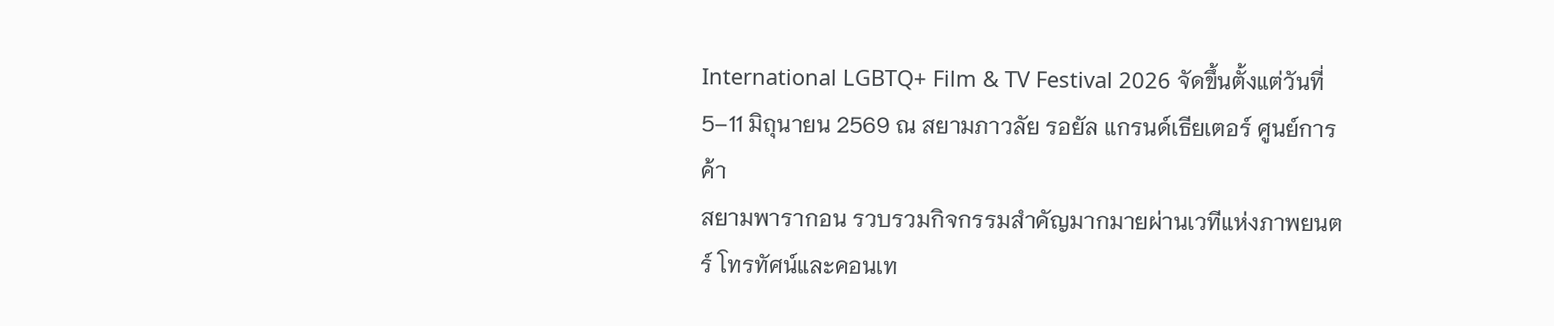International LGBTQ+ Film & TV Festival 2026 จัดขึ้นตั้งแต่วันที่ 5–11 มิถุนายน 2569 ณ สยามภาวลัย รอยัล แกรนด์เธียเตอร์ ศูนย์การค้า
สยามพารากอน รวบรวมกิจกรรมสำคัญมากมายผ่านเวทีแห่งภาพยนตร์ โทรทัศน์และคอนเท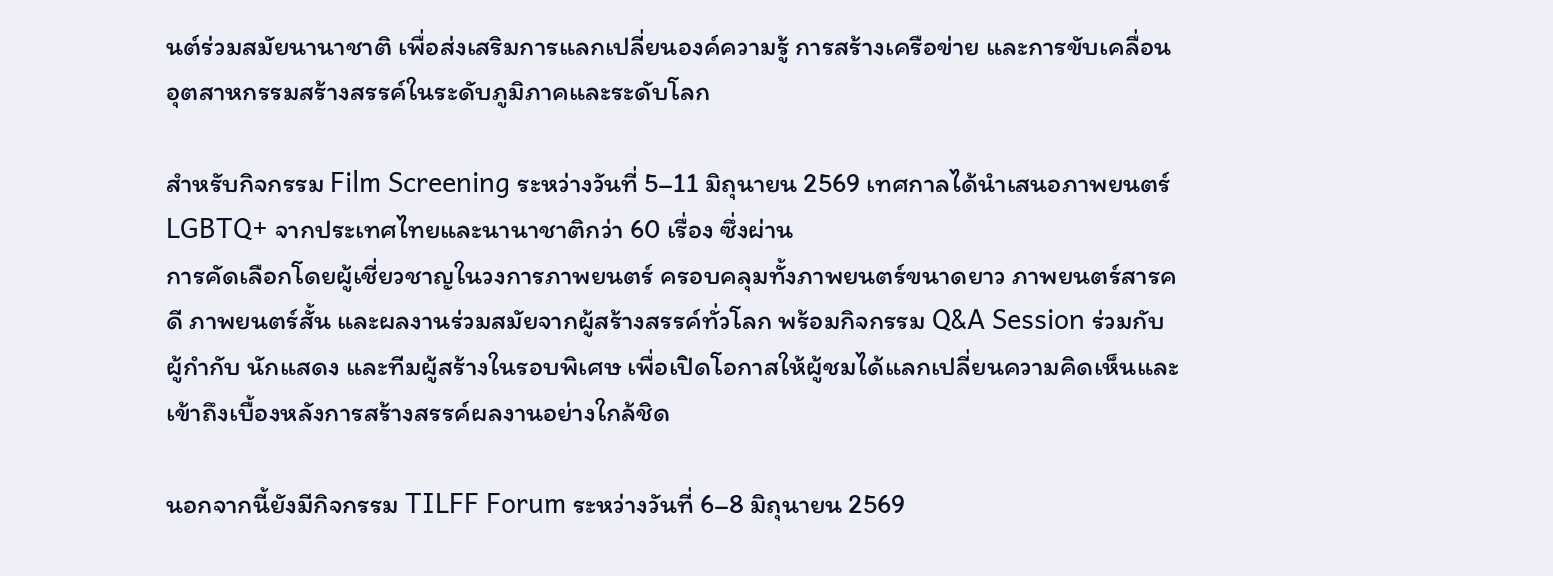นต์ร่วมสมัยนานาชาติ เพื่อส่งเสริมการแลกเปลี่ยนองค์ความรู้ การสร้างเครือข่าย และการขับเคลื่อนอุตสาหกรรมสร้างสรรค์ในระดับภูมิภาคและระดับโลก

สำหรับกิจกรรม Film Screening ระหว่างวันที่ 5–11 มิถุนายน 2569 เทศกาลได้นำเสนอภาพยนตร์ LGBTQ+ จากประเทศไทยและนานาชาติกว่า 60 เรื่อง ซึ่งผ่าน
การคัดเลือกโดยผู้เชี่ยวชาญในวงการภาพยนตร์ ครอบคลุมทั้งภาพยนตร์ขนาดยาว ภาพยนตร์สารคดี ภาพยนตร์สั้น และผลงานร่วมสมัยจากผู้สร้างสรรค์ทั่วโลก พร้อมกิจกรรม Q&A Session ร่วมกับผู้กำกับ นักแสดง และทีมผู้สร้างในรอบพิเศษ เพื่อเปิดโอกาสให้ผู้ชมได้แลกเปลี่ยนความคิดเห็นและเข้าถึงเบื้องหลังการสร้างสรรค์ผลงานอย่างใกล้ชิด

นอกจากนี้ยังมีกิจกรรม TILFF Forum ระหว่างวันที่ 6–8 มิถุนายน 2569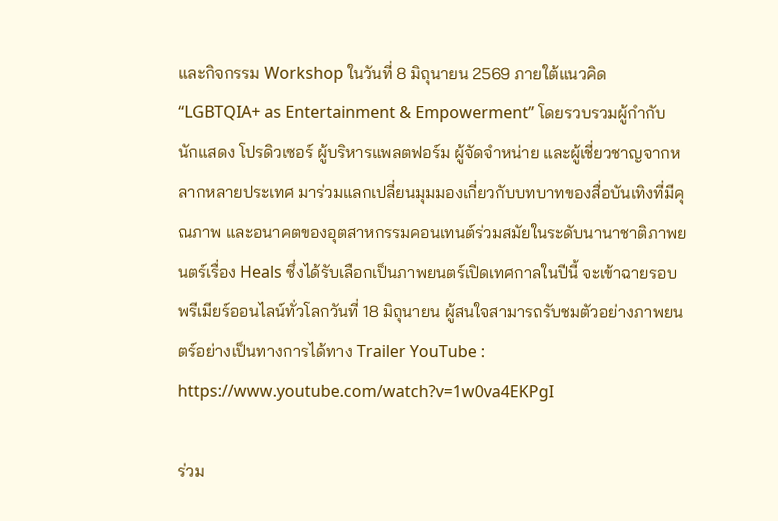และกิจกรรม Workshop ในวันที่ 8 มิถุนายน 2569 ภายใต้แนวคิด “LGBTQIA+ as Entertainment & Empowerment” โดยรวบรวมผู้กำกับ นักแสดง โปรดิวเซอร์ ผู้บริหารแพลตฟอร์ม ผู้จัดจำหน่าย และผู้เชี่ยวชาญจากหลากหลายประเทศ มาร่วมแลกเปลี่ยนมุมมองเกี่ยวกับบทบาทของสื่อบันเทิงที่มีคุณภาพ และอนาคตของอุตสาหกรรมคอนเทนต์ร่วมสมัยในระดับนานาชาติภาพยนตร์เรื่อง Heals ซึ่งได้รับเลือกเป็นภาพยนตร์เปิดเทศกาลในปีนี้ จะเข้าฉายรอบพรีเมียร์ออนไลน์ทั่วโลกวันที่ 18 มิถุนายน ผู้สนใจสามารถรับชมตัวอย่างภาพยนตร์อย่างเป็นทางการได้ทาง Trailer YouTube : https://www.youtube.com/watch?v=1w0va4EKPgI

ร่วม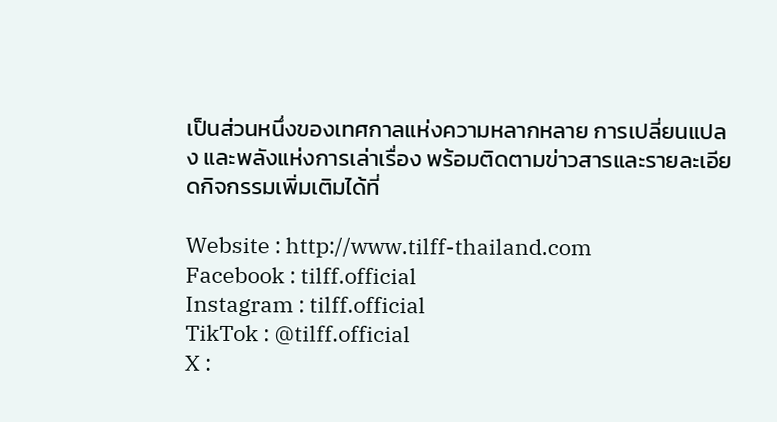เป็นส่วนหนึ่งของเทศกาลแห่งความหลากหลาย การเปลี่ยนแปลง และพลังแห่งการเล่าเรื่อง พร้อมติดตามข่าวสารและรายละเอียดกิจกรรมเพิ่มเติมได้ที่

Website : http://www.tilff-thailand.com
Facebook : tilff.official
Instagram : tilff.official
TikTok : @tilff.official
X :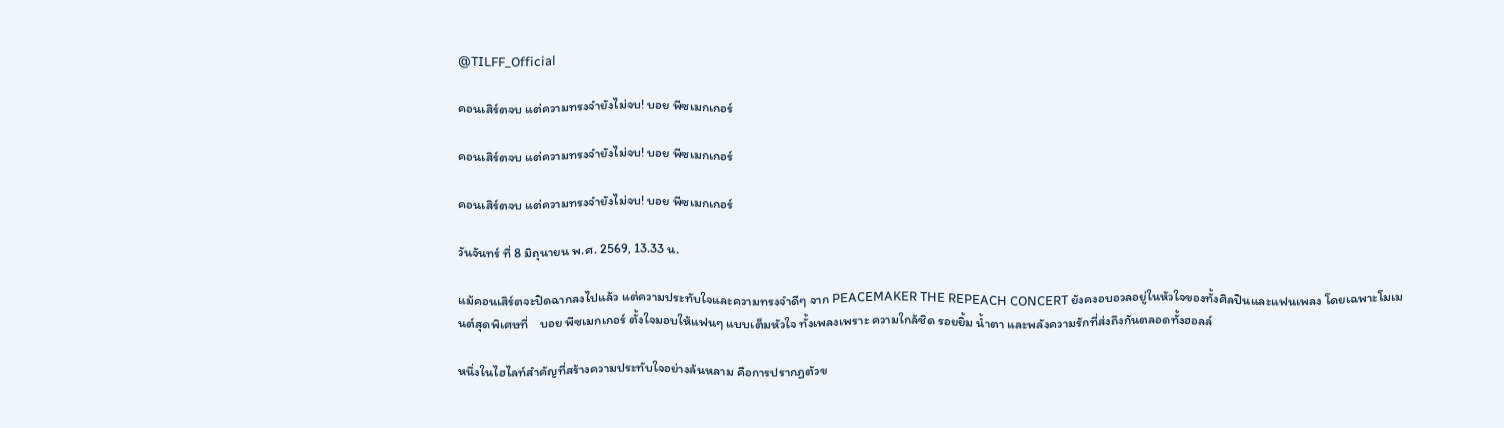@TILFF_Official

คอนเสิร์ตจบ แต่ความทรงจำยังไม่จบ! บอย พีซเมกเกอร์

คอนเสิร์ตจบ แต่ความทรงจำยังไม่จบ! บอย พีซเมกเกอร์

คอนเสิร์ตจบ แต่ความทรงจำยังไม่จบ! บอย พีซเมกเกอร์

วันจันทร์ ที่ 8 มิถุนายน พ.ศ. 2569, 13.33 น.

แม้คอนเสิร์ตจะปิดฉากลงไปแล้ว แต่ความประทับใจและความทรงจำดีๆ จาก PEACEMAKER THE REPEACH CONCERT ยังคงอบอวลอยู่ในหัวใจของทั้งศิลปินและแฟนเพลง โดยเฉพาะโมเมนต์สุดพิเศษที่    บอย พีซเมกเกอร์ ตั้งใจมอบให้แฟนๆ แบบเต็มหัวใจ ทั้งเพลงเพราะ ความใกล้ชิด รอยยิ้ม น้ำตา และพลังความรักที่ส่งถึงกันตลอดทั้งฮอลล์

หนึ่งในไฮไลท์สำคัญที่สร้างความประทับใจอย่างล้นหลาม คือการปรากฏตัวข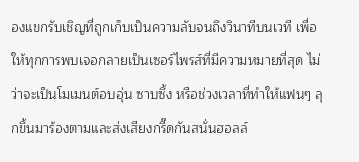องแขกรับเชิญที่ถูกเก็บเป็นความลับจนถึงวินาทีบนเวที เพื่อให้ทุกการพบเจอกลายเป็นเซอร์ไพรส์ที่มีความหมายที่สุด ไม่ว่าจะเป็นโมเมนต์อบอุ่น ซาบซึ้ง หรือช่วงเวลาที่ทำให้แฟนๆ ลุกขึ้นมาร้องตามและส่งเสียงกรี๊ดกันสนั่นฮอลล์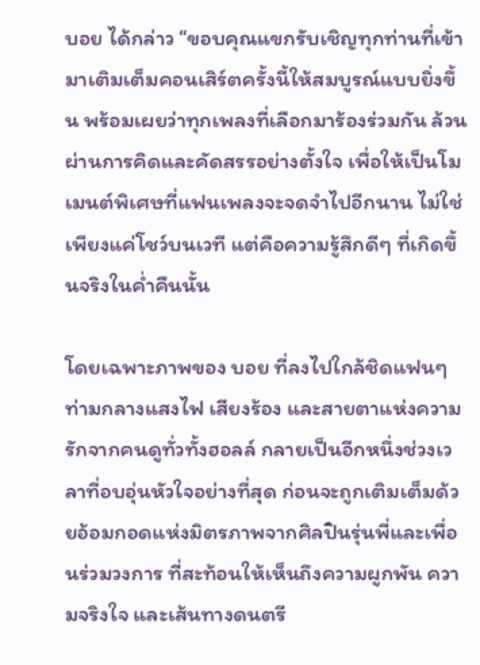บอย ได้กล่าว “ขอบคุณแขกรับเชิญทุกท่านที่เข้ามาเติมเต็มคอนเสิร์ตครั้งนี้ให้สมบูรณ์แบบยิ่งขึ้น พร้อมเผยว่าทุกเพลงที่เลือกมาร้องร่วมกัน ล้วนผ่านการคิดและคัดสรรอย่างตั้งใจ เพื่อให้เป็นโมเมนต์พิเศษที่แฟนเพลงจะจดจำไปอีกนาน ไม่ใช่เพียงแค่โชว์บนเวที แต่คือความรู้สึกดีๆ ที่เกิดขึ้นจริงในค่ำคืนนั้น

โดยเฉพาะภาพของ บอย ที่ลงไปใกล้ชิดแฟนๆ ท่ามกลางแสงไฟ เสียงร้อง และสายตาแห่งความรักจากคนดูทั่วทั้งฮอลล์ กลายเป็นอีกหนึ่งช่วงเวลาที่อบอุ่นหัวใจอย่างที่สุด ก่อนจะถูกเติมเต็มด้วยอ้อมกอดแห่งมิตรภาพจากศิลปินรุ่นพี่และเพื่อนร่วมวงการ ที่สะท้อนให้เห็นถึงความผูกพัน ความจริงใจ และเส้นทางดนตรี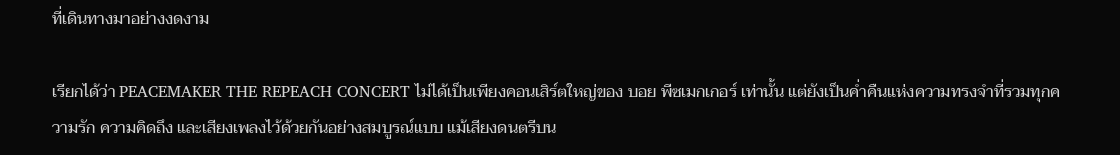ที่เดินทางมาอย่างงดงาม

เรียกได้ว่า PEACEMAKER THE REPEACH CONCERT ไม่ได้เป็นเพียงคอนเสิร์ตใหญ่ของ บอย พีซเมกเกอร์ เท่านั้น แต่ยังเป็นค่ำคืนแห่งความทรงจำที่รวมทุกความรัก ความคิดถึง และเสียงเพลงไว้ด้วยกันอย่างสมบูรณ์แบบ แม้เสียงดนตรีบน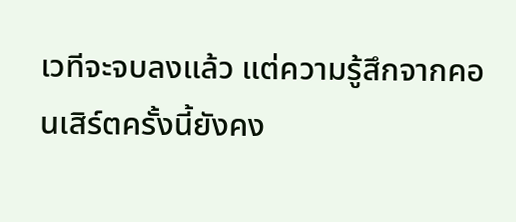เวทีจะจบลงแล้ว แต่ความรู้สึกจากคอนเสิร์ตครั้งนี้ยังคง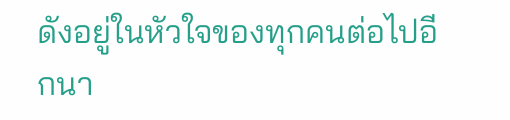ดังอยู่ในหัวใจของทุกคนต่อไปอีกนา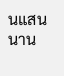นแสนนาน